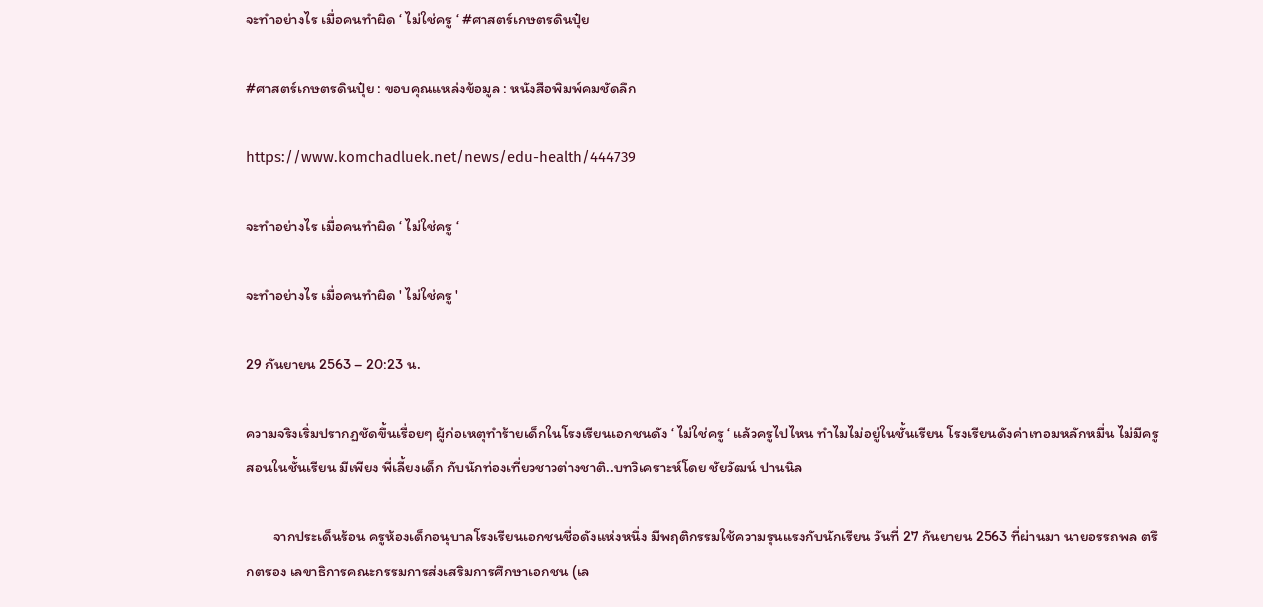จะทำอย่างไร เมื่อคนทำผิด ‘ ไม่ใช่ครู ‘ #ศาสตร์เกษตรดินปุ๋ย

#ศาสตร์เกษตรดินปุ๋ย : ขอบคุณแหล่งข้อมูล : หนังสือพิมพ์คมชัดลึก

https://www.komchadluek.net/news/edu-health/444739

จะทำอย่างไร เมื่อคนทำผิด ‘ ไม่ใช่ครู ‘

จะทำอย่างไร เมื่อคนทำผิด ' ไม่ใช่ครู '

29 กันยายน 2563 – 20:23 น.

ความจริงเริ่มปรากฏชัดขึ้นเรื่อยๆ ผู้ก่อเหตุทำร้ายเด็กในโรงเรียนเอกชนดัง ‘ ไม่ใช่ครู ‘ แล้วครูไปไหน ทำไมไม่อยู่ในชั้นเรียน โรงเรียนดังค่าเทอมหลักหมื่น ไม่มีครูสอนในชั้นเรียน มีเพียง พี่เลี้ยงเด็ก กับนักท่องเที่ยวชาวต่างชาติ..บทวิเคราะห์โดย ชัยวัฒน์ ปานนิล

        จากประเด็นร้อน ครูห้องเด็กอนุบาลโรงเรียนเอกชนชื่อดังแห่งหนึ่ง มีพฤติกรรมใช้ความรุนแรงกับนักเรียน วันที่ 27 กันยายน 2563 ที่ผ่านมา นายอรรถพล ตรึกตรอง เลขาธิการคณะกรรมการส่งเสริมการศึกษาเอกชน (เล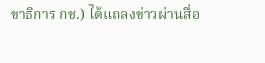ขาธิการ กช.) ได้แถลงข่าวผ่านสื่อ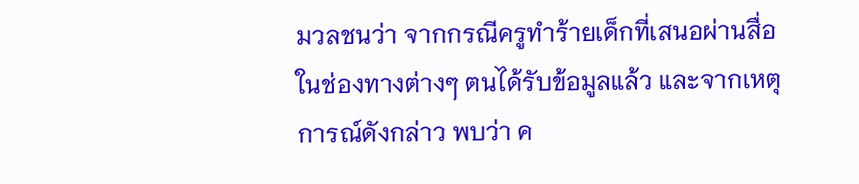มวลชนว่า จากกรณีครูทำร้ายเด็กที่เสนอผ่านสื่อในช่องทางต่างๆ ตนได้รับข้อมูลแล้ว และจากเหตุการณ์ดังกล่าว พบว่า ค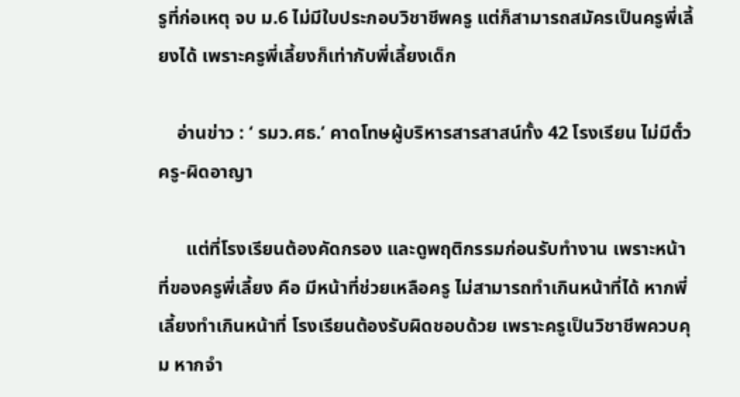รูที่ก่อเหตุ จบ ม.6 ไม่มีใบประกอบวิชาชีพครู แต่ก็สามารถสมัครเป็นครูพี่เลี้ยงได้ เพราะครูพี่เลี้ยงก็เท่ากับพี่เลี้ยงเด็ก

    อ่านข่าว : ‘ รมว.ศธ.’ คาดโทษผู้บริหารสารสาสน์ทั้ง 42 โรงเรียน ไม่มีตั๋วครู-ผิดอาญา

      แต่ที่โรงเรียนต้องคัดกรอง และดูพฤติกรรมก่อนรับทำงาน เพราะหน้าที่ของครูพี่เลี้ยง คือ มีหน้าที่ช่วยเหลือครู ไม่สามารถทำเกินหน้าที่ได้ หากพี่เลี้ยงทำเกินหน้าที่ โรงเรียนต้องรับผิดชอบด้วย เพราะครูเป็นวิชาชีพควบคุม หากจำ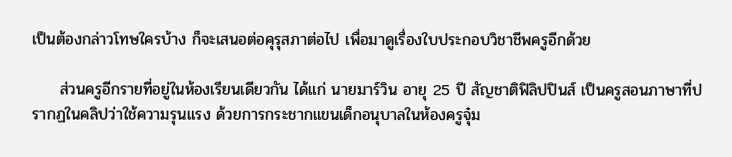เป็นต้องกล่าวโทษใครบ้าง ก็จะเสนอต่อคุรุสภาต่อไป เพื่อมาดูเรื่องใบประกอบวิชาชีพครูอีกด้วย

     ส่วนครูอีกรายที่อยู่ในห้องเรียนเดียวกัน ได้แก่ นายมาร์วิน อายุ 25 ปี สัญชาติฟิลิปปินส์ เป็นครูสอนภาษาที่ปรากฏในคลิปว่าใช้ความรุนแรง ด้วยการกระชากแขนเด็กอนุบาลในห้องครูจุ๋ม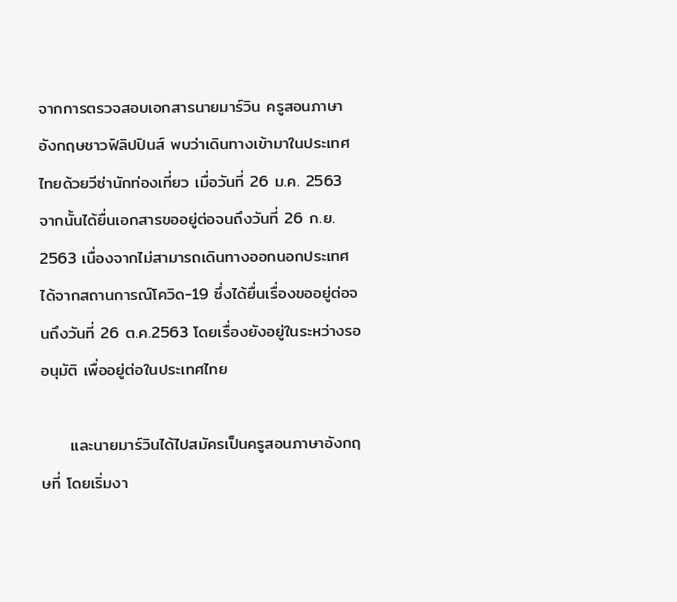จากการตรวจสอบเอกสารนายมาร์วิน ครูสอนภาษาอังกฤษชาวฟิลิปปินส์ พบว่าเดินทางเข้ามาในประเทศไทยด้วยวีซ่านักท่องเที่ยว เมื่อวันที่ 26 ม.ค. 2563 จากนั้นได้ยื่นเอกสารขออยู่ต่อจนถึงวันที่ 26 ก.ย. 2563 เนื่องจากไม่สามารถเดินทางออกนอกประเทศได้จากสถานการณ์โควิด-19 ซึ่งได้ยื่นเรื่องขออยู่ต่อจนถึงวันที่ 26 ต.ค.2563 โดยเรื่องยังอยู่ในระหว่างรออนุมัติ เพื่ออยู่ต่อในประเทศไทย

     และนายมาร์วินได้ไปสมัครเป็นครูสอนภาษาอังกฤษที่ โดยเริ่มงา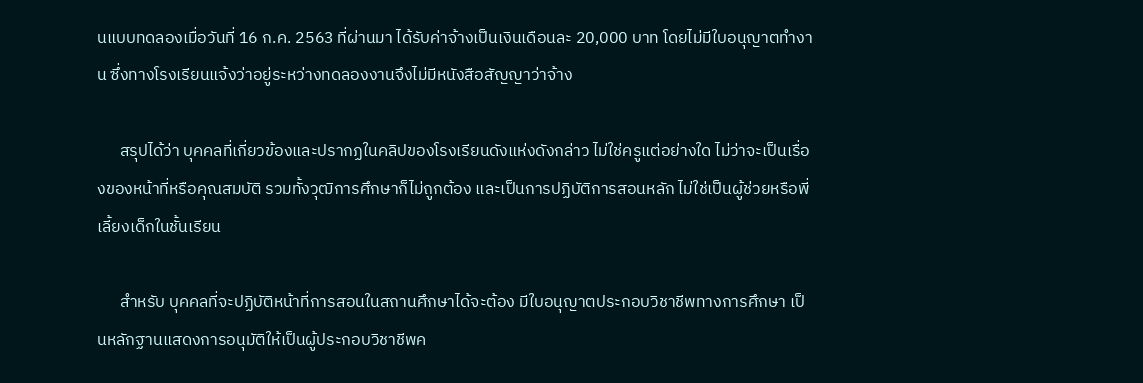นแบบทดลองเมื่อวันที่ 16 ก.ค. 2563 ที่ผ่านมา ได้รับค่าจ้างเป็นเงินเดือนละ 20,000 บาท โดยไม่มีใบอนุญาตทำงาน ซึ่งทางโรงเรียนแจ้งว่าอยู่ระหว่างทดลองงานจึงไม่มีหนังสือสัญญาว่าจ้าง

      สรุปได้ว่า บุคคลที่เกี่ยวข้องและปรากฏในคลิปของโรงเรียนดังแห่งดังกล่าว ไม่ใช่ครูแต่อย่างใด ไม่ว่าจะเป็นเรื่องของหน้าที่หรือคุณสมบัติ รวมทั้งวุฒิการศึกษาก็ไม่ถูกต้อง และเป็นการปฏิบัติการสอนหลัก ไม่ใช่เป็นผู้ช่วยหรือพี่เลี้ยงเด็กในชั้นเรียน

      สำหรับ บุคคลที่จะปฏิบัติหน้าที่การสอนในสถานศึกษาได้จะต้อง มีใบอนุญาตประกอบวิชาชีพทางการศึกษา เป็นหลักฐานแสดงการอนุมัติให้เป็นผู้ประกอบวิชาชีพค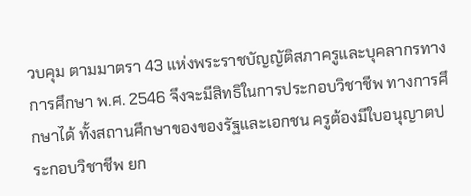วบคุม ตามมาตรา 43 แห่งพระราชบัญญัติสภาครูและบุคลากรทางการศึกษา พ.ศ. 2546 จึงจะมีสิทธิในการประกอบวิชาชีพ ทางการศึกษาได้ ทั้งสถานศึกษาของของรัฐและเอกชน ครูต้องมีใบอนุญาตประกอบวิชาชีพ ยก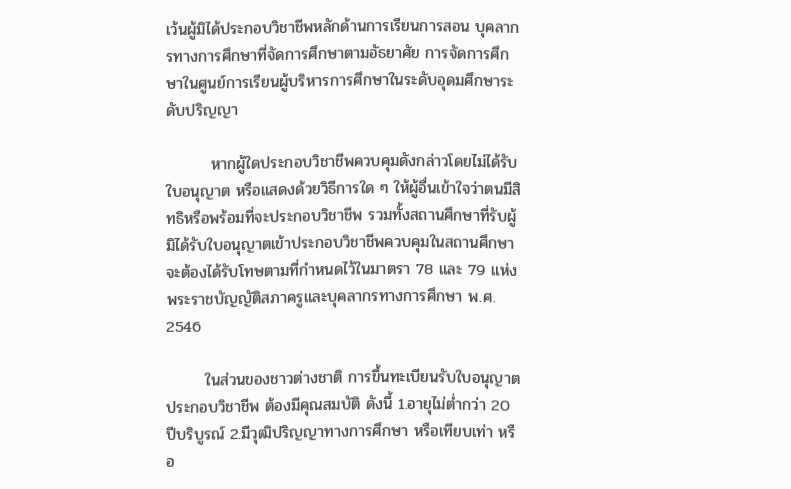เว้นผู้มิได้ประกอบวิชาชีพหลักด้านการเรียนการสอน บุคลากรทางการศึกษาที่จัดการศึกษาตามอัธยาศัย การจัดการศึกษาในศูนย์การเรียนผู้บริหารการศึกษาในระดับอุดมศึกษาระดับปริญญา

        หากผู้ใดประกอบวิชาชีพควบคุมดังกล่าวโดยไม่ได้รับใบอนุญาต หรือแสดงด้วยวิธีการใด ๆ ให้ผู้อื่นเข้าใจว่าตนมีสิทธิหรือพร้อมที่จะประกอบวิชาชีพ รวมทั้งสถานศึกษาที่รับผู้มิได้รับใบอนุญาตเข้าประกอบวิชาชีพควบคุมในสถานศึกษา จะต้องได้รับโทษตามที่กำหนดไว้ในมาตรา 78 และ 79 แห่งพระราชบัญญัติสภาครูและบุคลากรทางการศึกษา พ.ศ. 2546

       ในส่วนของชาวต่างชาติ การขึ้นทะเบียนรับใบอนุญาตประกอบวิชาชีพ ต้องมีคุณสมบัติ ดังนี้ 1.อายุไม่ต่ำกว่า 20 ปีบริบูรณ์ 2.มีวุฒิปริญญาทางการศึกษา หรือเทียบเท่า หรือ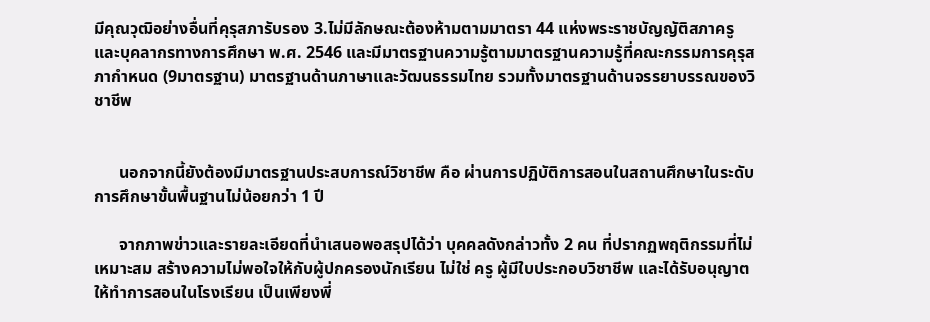มีคุณวุฒิอย่างอื่นที่คุรุสภารับรอง 3.ไม่มีลักษณะต้องห้ามตามมาตรา 44 แห่งพระราชบัญญัติสภาครูและบุคลากรทางการศึกษา พ.ศ. 2546 และมีมาตรฐานความรู้ตามมาตรฐานความรู้ที่คณะกรรมการคุรุสภากำหนด (9มาตรฐาน) มาตรฐานด้านภาษาและวัฒนธรรมไทย รวมทั้งมาตรฐานด้านจรรยาบรรณของวิชาชีพ


      นอกจากนี้ยังต้องมีมาตรฐานประสบการณ์วิชาชีพ คือ ผ่านการปฏิบัติการสอนในสถานศึกษาในระดับการศึกษาขั้นพื้นฐานไม่น้อยกว่า 1 ปี

      จากภาพข่าวและรายละเอียดที่นำเสนอพอสรุปได้ว่า บุคคลดังกล่าวทั้ง 2 คน ที่ปรากฏพฤติกรรมที่ไม่เหมาะสม สร้างความไม่พอใจให้กับผู้ปกครองนักเรียน ไม่ใช่ ครู ผู้มีใบประกอบวิชาชีพ และได้รับอนุญาตให้ทำการสอนในโรงเรียน เป็นเพียงพี่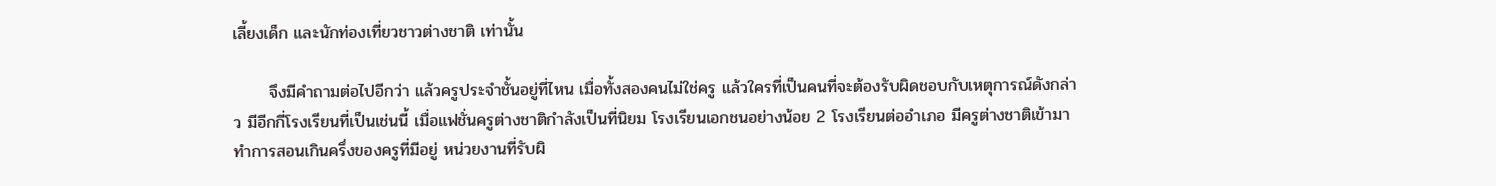เลี้ยงเด็ก และนักท่องเที่ยวชาวต่างชาติ เท่านั้น

      จึงมีคำถามต่อไปอีกว่า แล้วครูประจำชั้นอยู่ที่ไหน เมื่อทั้งสองคนไม่ใช่ครู แล้วใครที่เป็นคนที่จะต้องรับผิดชอบกับเหตุการณ์ดังกล่าว มีอีกกี่โรงเรียนที่เป็นเช่นนี้ เมื่อแฟชั่นครูต่างชาติกำลังเป็นที่นิยม โรงเรียนเอกชนอย่างน้อย 2 โรงเรียนต่ออำเภอ มีครูต่างชาติเข้ามาทำการสอนเกินครึ่งของครูที่มีอยู่ หน่วยงานที่รับผิ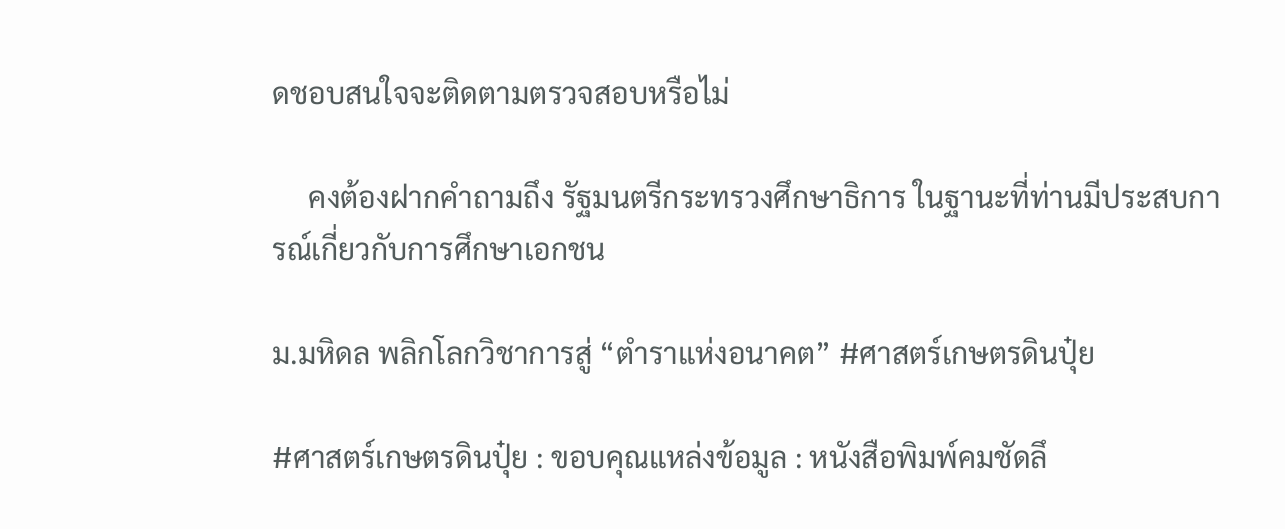ดชอบสนใจจะติดตามตรวจสอบหรือไม่

     คงต้องฝากคำถามถึง รัฐมนตรีกระทรวงศึกษาธิการ ในฐานะที่ท่านมีประสบการณ์เกี่ยวกับการศึกษาเอกชน

ม.มหิดล พลิกโลกวิชาการสู่ “ตำราแห่งอนาคต” #ศาสตร์เกษตรดินปุ๋ย

#ศาสตร์เกษตรดินปุ๋ย : ขอบคุณแหล่งข้อมูล : หนังสือพิมพ์คมชัดลึ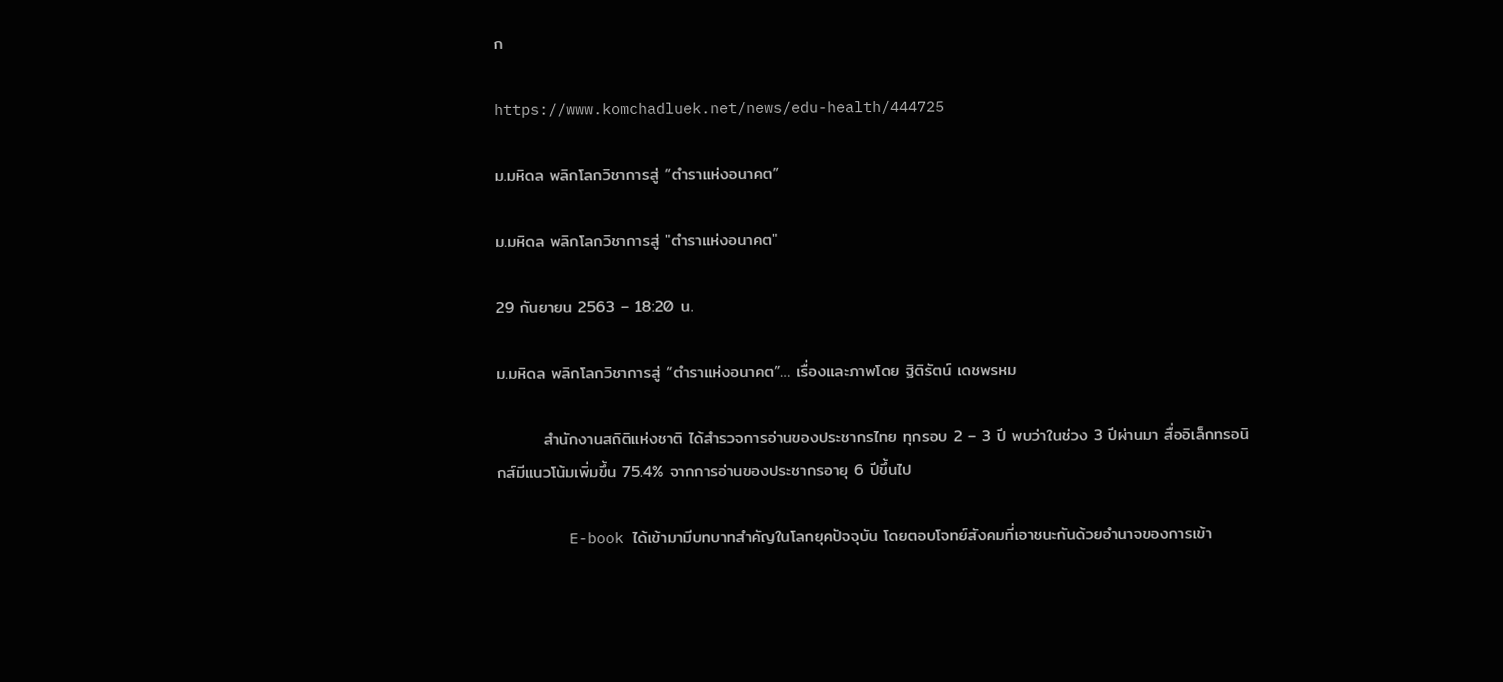ก

https://www.komchadluek.net/news/edu-health/444725

ม.มหิดล พลิกโลกวิชาการสู่ “ตำราแห่งอนาคต”

ม.มหิดล พลิกโลกวิชาการสู่ "ตำราแห่งอนาคต"

29 กันยายน 2563 – 18:20 น.

ม.มหิดล พลิกโลกวิชาการสู่ “ตำราแห่งอนาคต”… เรื่องและภาพโดย ฐิติรัตน์ เดชพรหม

        สำนักงานสถิติแห่งชาติ ได้สำรวจการอ่านของประชากรไทย ทุกรอบ 2 – 3 ปี พบว่าในช่วง 3 ปีผ่านมา สื่ออิเล็กทรอนิกส์มีแนวโน้มเพิ่มขึ้น 75.4% จากการอ่านของประชากรอายุ 6 ปีขึ้นไป

        E-book ได้เข้ามามีบทบาทสำคัญในโลกยุคปัจจุบัน โดยตอบโจทย์สังคมที่เอาชนะกันด้วยอำนาจของการเข้า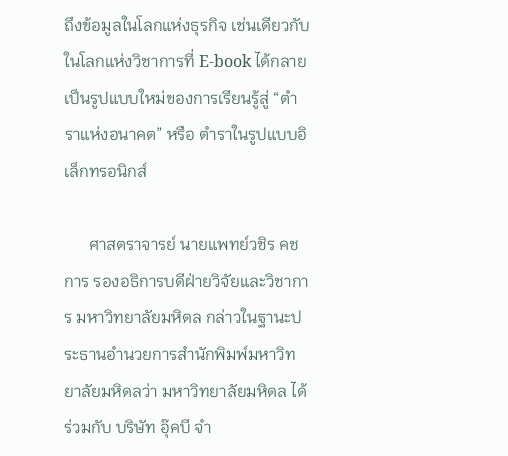ถึงข้อมูลในโลกแห่งธุรกิจ เช่นเดียวกับในโลกแห่งวิชาการที่ E-book ได้กลายเป็นรูปแบบใหม่ของการเรียนรู้สู่ “ตำราแห่งอนาคต” หรือ ตำราในรูปแบบอิเล็กทรอนิกส์

      ศาสตราจารย์ นายแพทย์วชิร คชการ รองอธิการบดีฝ่ายวิจัยและวิชาการ มหาวิทยาลัยมหิดล กล่าวในฐานะประธานอำนวยการสำนักพิมพ์มหาวิทยาลัยมหิดลว่า มหาวิทยาลัยมหิดล ได้ร่วมกับ บริษัท อุ๊คบี จำ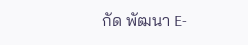กัด พัฒนา E-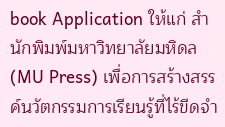book Application ให้แก่ สำนักพิมพ์มหาวิทยาลัยมหิดล (MU Press) เพื่อการสร้างสรรค์นวัตกรรมการเรียนรู้ที่ไร้ขีดจำ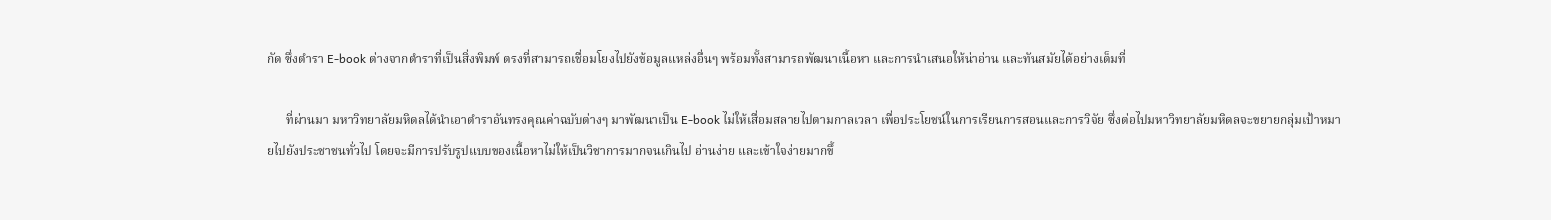กัด ซึ่งตำรา E-book ต่างจากตำราที่เป็นสิ่งพิมพ์ ตรงที่สามารถเชื่อมโยงไปยังข้อมูลแหล่งอื่นๆ พร้อมทั้งสามารถพัฒนาเนื้อหา และการนำเสนอให้น่าอ่าน และทันสมัยได้อย่างเต็มที่

      ที่ผ่านมา มหาวิทยาลัยมหิดลได้นำเอาตำราอันทรงคุณค่าฉบับต่างๆ มาพัฒนาเป็น E-book ไม่ให้เสื่อมสลายไปตามกาลเวลา เพื่อประโยชน์ในการเรียนการสอนและการวิจัย ซึ่งต่อไปมหาวิทยาลัยมหิดลจะขยายกลุ่มเป้าหมายไปยังประชาชนทั่วไป โดยจะมีการปรับรูปแบบของเนื้อหาไม่ให้เป็นวิชาการมากจนเกินไป อ่านง่าย และเข้าใจง่ายมากขึ้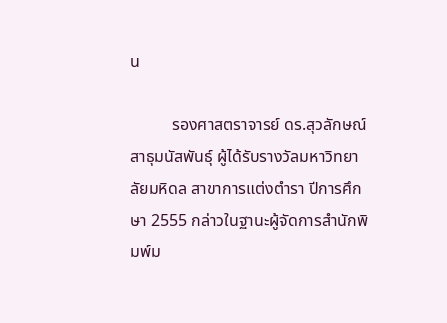น

          รองศาสตราจารย์ ดร.สุวลักษณ์ สาธุมนัสพันธุ์ ผู้ได้รับรางวัลมหาวิทยาลัยมหิดล สาขาการแต่งตำรา ปีการศึกษา 2555 กล่าวในฐานะผู้จัดการสำนักพิมพ์ม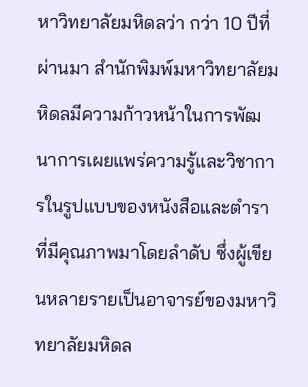หาวิทยาลัยมหิดลว่า กว่า 10 ปีที่ผ่านมา สำนักพิมพ์มหาวิทยาลัยมหิดลมีความก้าวหน้าในการพัฒนาการเผยแพร่ความรู้และวิชาการในรูปแบบของหนังสือและตำราที่มีคุณภาพมาโดยลำดับ ซึ่งผู้เขียนหลายรายเป็นอาจารย์ของมหาวิทยาลัยมหิดล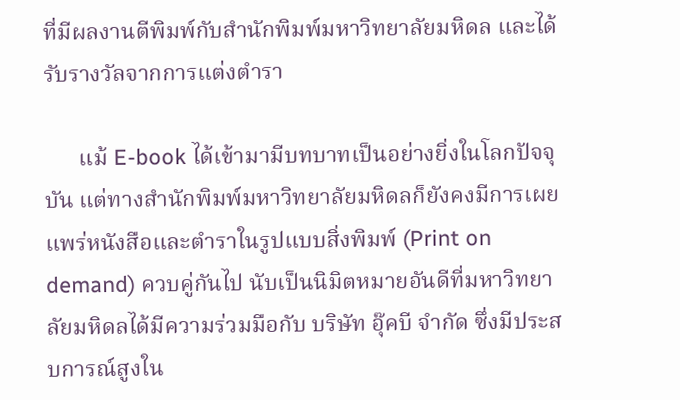ที่มีผลงานตีพิมพ์กับสำนักพิมพ์มหาวิทยาลัยมหิดล และได้รับรางวัลจากการแต่งตำรา

      แม้ E-book ได้เข้ามามีบทบาทเป็นอย่างยิ่งในโลกปัจจุบัน แต่ทางสำนักพิมพ์มหาวิทยาลัยมหิดลก็ยังคงมีการเผยแพร่หนังสือและตำราในรูปแบบสิ่งพิมพ์ (Print on demand) ควบคู่กันไป นับเป็นนิมิตหมายอันดีที่มหาวิทยาลัยมหิดลได้มีความร่วมมือกับ บริษัท อุ๊คบี จำกัด ซึ่งมีประสบการณ์สูงใน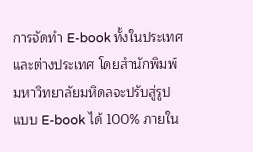การจัดทำ E-book ทั้งในประเทศ และต่างประเทศ โดยสำนักพิมพ์มหาวิทยาลัยมหิดลจะปรับสู่รูปแบบ E-book ได้ 100% ภายใน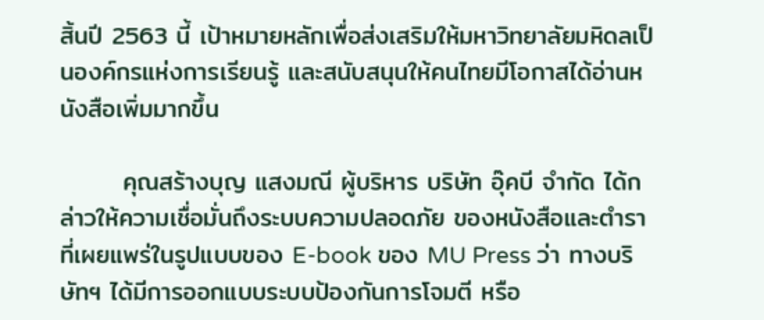สิ้นปี 2563 นี้ เป้าหมายหลักเพื่อส่งเสริมให้มหาวิทยาลัยมหิดลเป็นองค์กรแห่งการเรียนรู้ และสนับสนุนให้คนไทยมีโอกาสได้อ่านหนังสือเพิ่มมากขึ้น

       คุณสร้างบุญ แสงมณี ผู้บริหาร บริษัท อุ๊คบี จำกัด ได้กล่าวให้ความเชื่อมั่นถึงระบบความปลอดภัย ของหนังสือและตำราที่เผยแพร่ในรูปแบบของ E-book ของ MU Press ว่า ทางบริษัทฯ ได้มีการออกแบบระบบป้องกันการโจมตี หรือ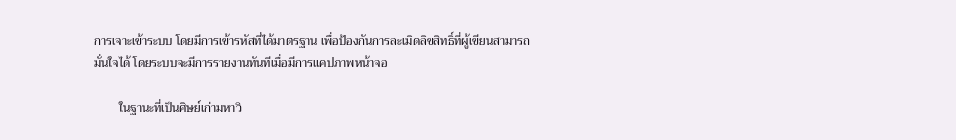การเจาะเข้าระบบ โดยมีการเข้ารหัสที่ได้มาตรฐาน เพื่อป้องกันการละเมิดลิขสิทธิ์ที่ผู้เขียนสามารถมั่นใจได้ โดยระบบจะมีการรายงานทันทีเมื่อมีการแคปภาพหน้าจอ

        ในฐานะที่เป็นศิษย์เก่ามหาวิ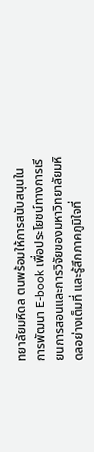ทยาลัยมหิดล ตนพร้อมให้การสนับสนุนในการพัฒนา E-book เพื่อประโยชน์ทางการเรียนการสอนและการวิจัยของมหาวิทยาลัยมหิดลอย่างเต็มที่ และรู้สึกภาคภูมิใจที่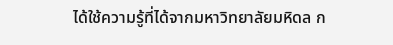ได้ใช้ความรู้ที่ได้จากมหาวิทยาลัยมหิดล ก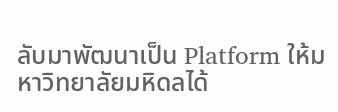ลับมาพัฒนาเป็น Platform ให้มหาวิทยาลัยมหิดลได้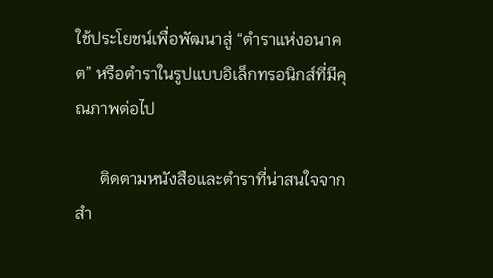ใช้ประโยชน์เพื่อพัฒนาสู่ “ตำราแห่งอนาคต” หรือตำราในรูปแบบอิเล็กทรอนิกส์ที่มีคุณภาพต่อไป

      ติดตามหนังสือและตำราที่น่าสนใจจาก สำ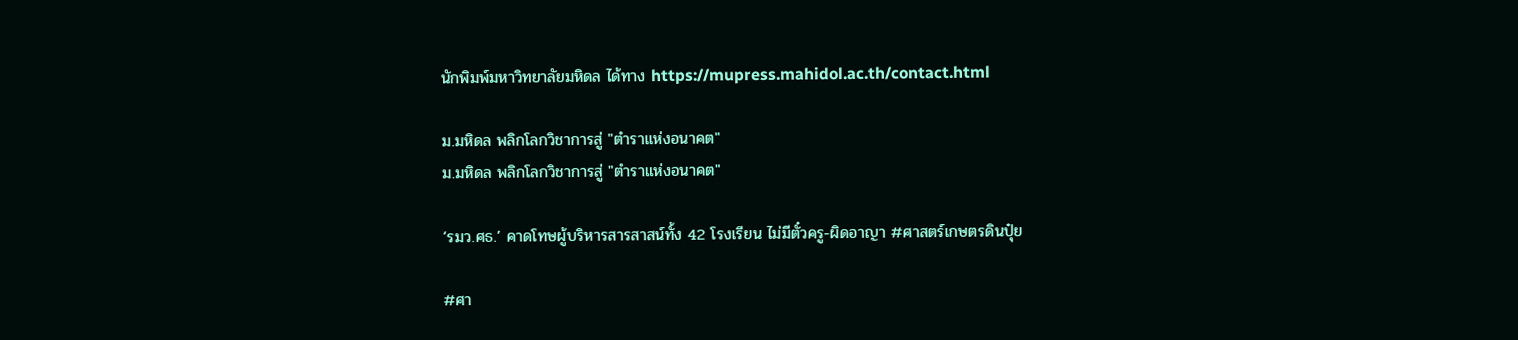นักพิมพ์มหาวิทยาลัยมหิดล ได้ทาง https://mupress.mahidol.ac.th/contact.html

ม.มหิดล พลิกโลกวิชาการสู่ "ตำราแห่งอนาคต"
ม.มหิดล พลิกโลกวิชาการสู่ "ตำราแห่งอนาคต"

‘รมว.ศธ.’ คาดโทษผู้บริหารสารสาสน์ทั้ง 42 โรงเรียน ไม่มีตั๋วครู-ผิดอาญา #ศาสตร์เกษตรดินปุ๋ย

#ศา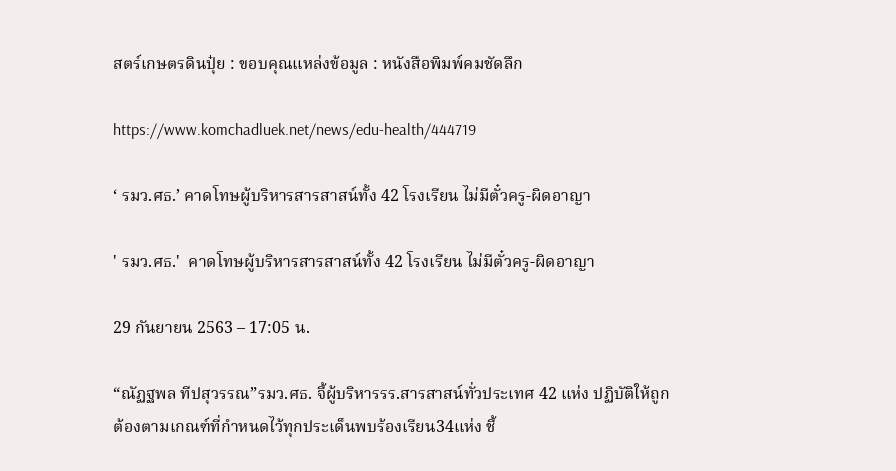สตร์เกษตรดินปุ๋ย : ขอบคุณแหล่งข้อมูล : หนังสือพิมพ์คมชัดลึก

https://www.komchadluek.net/news/edu-health/444719

‘ รมว.ศธ.’ คาดโทษผู้บริหารสารสาสน์ทั้ง 42 โรงเรียน ไม่มีตั๋วครู-ผิดอาญา

' รมว.ศธ.'  คาดโทษผู้บริหารสารสาสน์ทั้ง 42 โรงเรียน ไม่มีตั๋วครู-ผิดอาญา

29 กันยายน 2563 – 17:05 น.

“ณัฏฐพล ทีปสุวรรณ”รมว.ศธ. จี้ผู้บริหารรร.สารสาสน์ทั่วประเทศ 42 แห่ง ปฏิบัติให้ถูกต้องตามเกณฑ์ที่กำหนดไว้ทุกประเด็นพบร้องเรียน34แห่ง ชี้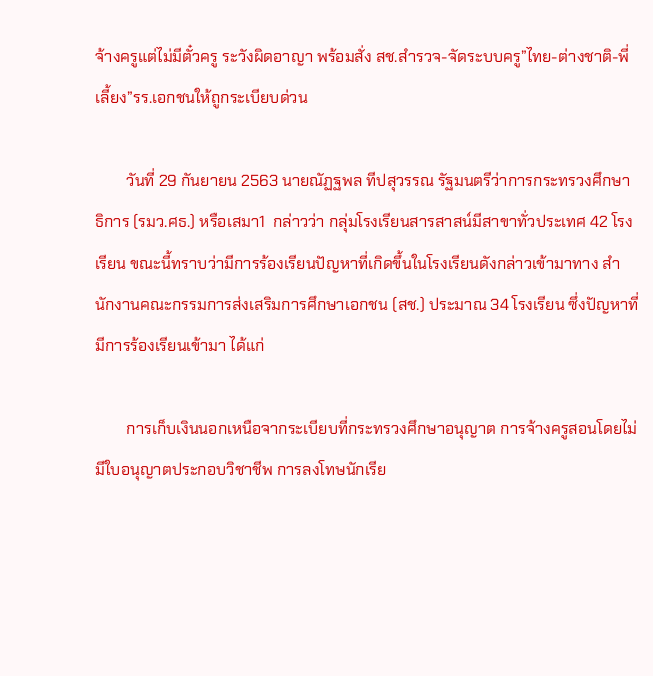จ้างครูแต่ไม่มีตั๋วครู ระวังผิดอาญา พร้อมสั่ง สช.สำรวจ-จัดระบบครู”ไทย-ต่างชาติ-พี่เลี้ยง”รร.เอกชนให้ถูกระเบียบด่วน

        วันที่ 29 กันยายน 2563 นายณัฏฐพล ทีปสุวรรณ รัฐมนตรีว่าการกระทรวงศึกษาธิการ (รมว.ศธ.) หรือเสมา1  กล่าวว่า กลุ่มโรงเรียนสารสาสน์มีสาขาทั่วประเทศ 42 โรงเรียน ขณะนี้ทราบว่ามีการร้องเรียนปัญหาที่เกิดขึ้นในโรงเรียนดังกล่าวเข้ามาทาง สำนักงานคณะกรรมการส่งเสริมการศึกษาเอกชน (สช.) ประมาณ 34 โรงเรียน ซึ่งปัญหาที่มีการร้องเรียนเข้ามา ได้แก่

        การเก็บเงินนอกเหนือจากระเบียบที่กระทรวงศึกษาอนุญาต การจ้างครูสอนโดยไม่มีใบอนุญาตประกอบวิชาชีพ การลงโทษนักเรีย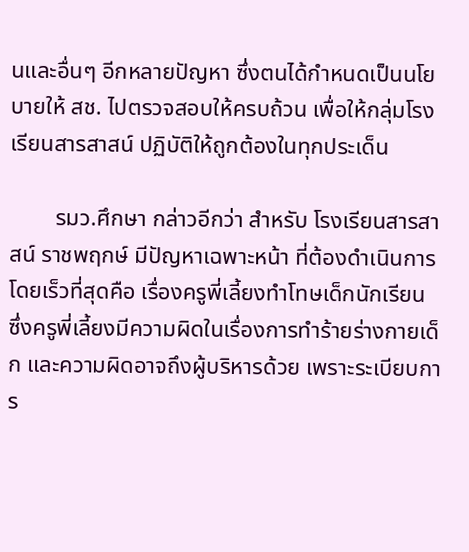นและอื่นๆ อีกหลายปัญหา ซึ่งตนได้กำหนดเป็นนโยบายให้ สช. ไปตรวจสอบให้ครบถ้วน เพื่อให้กลุ่มโรงเรียนสารสาสน์ ปฏิบัติให้ถูกต้องในทุกประเด็น

        รมว.ศึกษา กล่าวอีกว่า สำหรับ โรงเรียนสารสาสน์ ราชพฤกษ์ มีปัญหาเฉพาะหน้า ที่ต้องดำเนินการโดยเร็วที่สุดคือ เรื่องครูพี่เลี้ยงทำโทษเด็กนักเรียน ซึ่งครูพี่เลี้ยงมีความผิดในเรื่องการทำร้ายร่างกายเด็ก และความผิดอาจถึงผู้บริหารด้วย เพราะระเบียบการ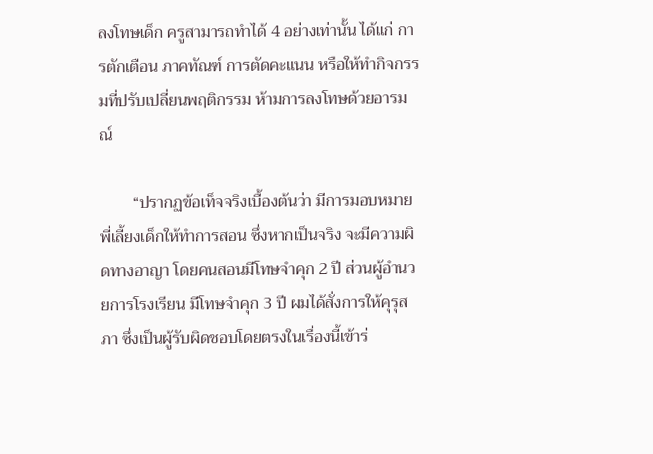ลงโทษเด็ก ครูสามารถทำได้ 4 อย่างเท่านั้น ได้แก่ การตักเตือน ภาคทัณฑ์ การตัดคะแนน หรือให้ทำกิจกรรมที่ปรับเปลี่ยนพฤติกรรม ห้ามการลงโทษด้วยอารมณ์

        “ปรากฏข้อเท็จจริงเบื้องต้นว่า มีการมอบหมายพี่เลี้ยงเด็กให้ทำการสอน ซึ่งหากเป็นจริง จะมีความผิดทางอาญา โดยคนสอนมีโทษจำคุก 2 ปี ส่วนผู้อำนวยการโรงเรียน มีโทษจำคุก 3 ปี ผมได้สั่งการให้คุรุสภา ซึ่งเป็นผู้รับผิดชอบโดยตรงในเรื่องนี้เข้าร่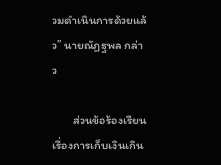วมดำเนินการด้วยแล้ว” นายณัฏฐพล กล่าว

       ส่วนข้อร้องเรียน เรื่องการเก็บเงินเกิน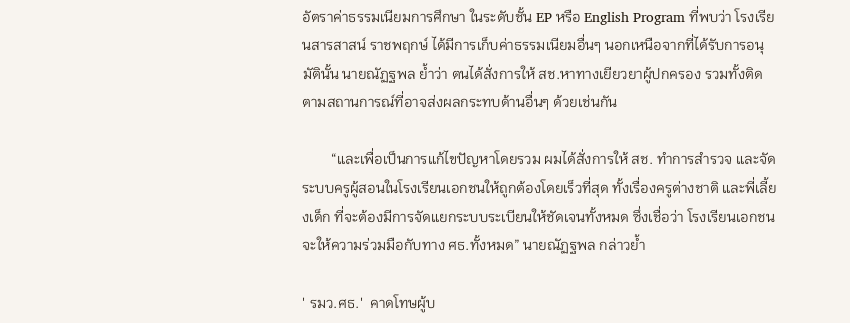อัตราค่าธรรมเนียมการศึกษา ในระดับชั้น EP หรือ English Program ที่พบว่า โรงเรียนสารสาสน์ ราชพฤกษ์ ได้มีการเก็บค่าธรรมเนียมอื่นๆ นอกเหนือจากที่ได้รับการอนุมัตินั้น นายณัฏฐพล ย้ำว่า ตนได้สั่งการให้ สช.หาทางเยียวยาผู้ปกครอง รวมทั้งติดตามสถานการณ์ที่อาจส่งผลกระทบด้านอื่นๆ ด้วยเช่นกัน

        “และเพื่อเป็นการแก้ไขปัญหาโดยรวม ผมได้สั่งการให้ สช. ทำการสำรวจ และจัดระบบครูผู้สอนในโรงเรียนเอกชนให้ถูกต้องโดยเร็วที่สุด ทั้งเรื่องครูต่างชาติ และพี่เลี้ยงเด็ก ที่จะต้องมีการจัดแยกระบบระเบียนให้ชัดเจนทั้งหมด ซึ่งเชื่อว่า โรงเรียนเอกชนจะให้ความร่วมมือกับทาง ศธ.ทั้งหมด” นายณัฏฐพล กล่าวย้ำ

' รมว.ศธ.'  คาดโทษผู้บ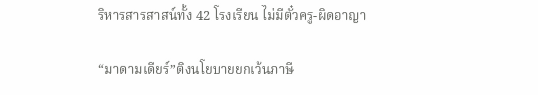ริหารสารสาสน์ทั้ง 42 โรงเรียน ไม่มีตั๋วครู-ผิดอาญา

“มาดามเดียร์”ติงนโยบายยกเว้นภาษี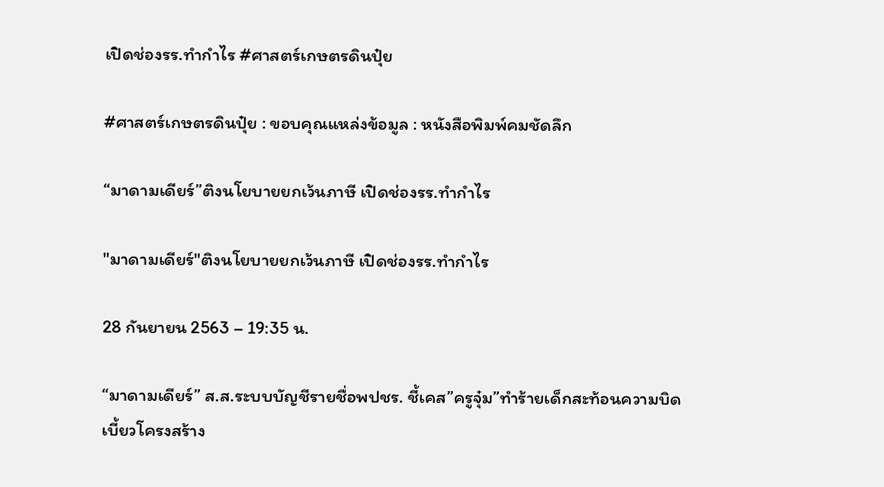เปิดช่องรร.ทำกำไร #ศาสตร์เกษตรดินปุ๋ย

#ศาสตร์เกษตรดินปุ๋ย : ขอบคุณแหล่งข้อมูล : หนังสือพิมพ์คมชัดลึก

“มาดามเดียร์”ติงนโยบายยกเว้นภาษี เปิดช่องรร.ทำกำไร

"มาดามเดียร์"ติงนโยบายยกเว้นภาษี เปิดช่องรร.ทำกำไร

28 กันยายน 2563 – 19:35 น.

“มาดามเดียร์” ส.ส.ระบบบัญชีรายชื่อพปชร. ชี้เคส”ครูจุ๋ม”ทำร้ายเด็กสะท้อนความบิดเบี้ยวโครงสร้าง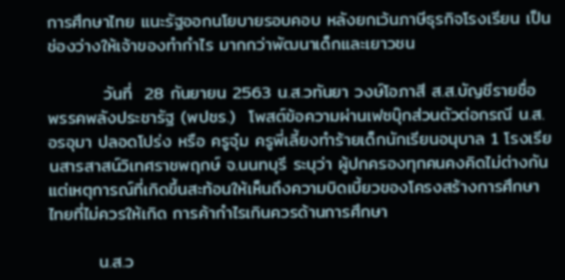การศึกษาไทย แนะรัฐออกนโยบายรอบคอบ หลังยกเว้นภาษีธุรกิจโรงเรียน เป็นช่องว่างให้เจ้าของทำกำไร มากกว่าพัฒนาเด็กและเยาวชน

         วันที่  28 กันยายน 2563 น.ส.วทันยา วงษ์โอภาสี ส.ส.บัญชีรายชื่อ พรรคพลังประชารัฐ (พปชร.)  โพสต์ข้อความผ่านเฟซบุ๊กส่วนตัวต่อกรณี น.ส.อรอุมา ปลอดโปร่ง หรือ ครูจุ๋ม ครูพี่เลี้ยงทำร้ายเด็กนักเรียนอนุบาล 1 โรงเรียนสารสาสน์วิเทศราชพฤกษ์ จ.นนทบุรี ระบุว่า ผู้ปกครองทุกคนคงคิดไม่ต่างกันแต่เหตุการณ์ที่เกิดขึ้นสะท้อนให้เห็นถึงความบิดเบี้ยวของโครงสร้างการศึกษาไทยที่ไม่ควรให้เกิด การค้ากำไรเกินควรด้านการศึกษา

        น.ส.ว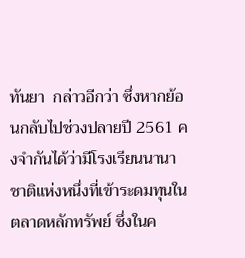ทันยา  กล่าวอีกว่า ซึ่งหากย้อนกลับไปช่วงปลายปี 2561 คงจำกันได้ว่ามีโรงเรียนนานาชาติแห่งหนึ่งที่เข้าระดมทุนในตลาดหลักทรัพย์ ซึ่งในค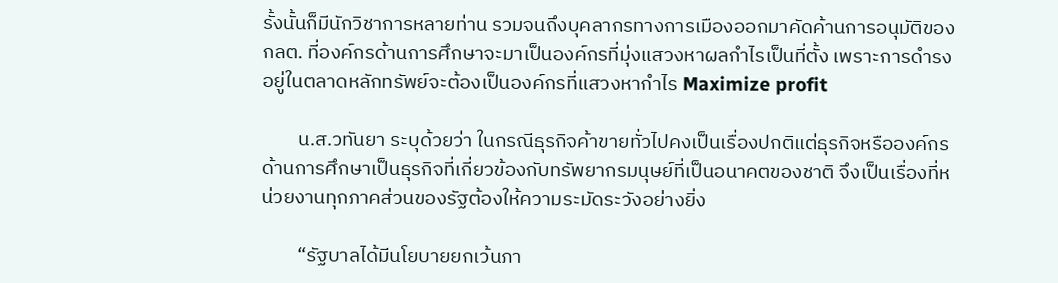รั้งนั้นก็มีนักวิชาการหลายท่าน รวมจนถึงบุคลากรทางการเมืองออกมาคัดค้านการอนุมัติของ กลต. ที่องค์กรด้านการศึกษาจะมาเป็นองค์กรที่มุ่งแสวงหาผลกำไรเป็นที่ตั้ง เพราะการดำรงอยู่ในตลาดหลักทรัพย์จะต้องเป็นองค์กรที่แสวงหากำไร Maximize profit

        น.ส.วทันยา ระบุด้วยว่า ในกรณีธุรกิจค้าขายทั่วไปคงเป็นเรื่องปกติแต่ธุรกิจหรือองค์กรด้านการศึกษาเป็นธุรกิจที่เกี่ยวข้องกับทรัพยากรมนุษย์ที่เป็นอนาคตของชาติ จึงเป็นเรื่องที่หน่วยงานทุกภาคส่วนของรัฐต้องให้ความระมัดระวังอย่างยิ่ง

        “รัฐบาลได้มีนโยบายยกเว้นภา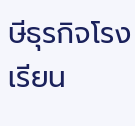ษีธุรกิจโรงเรียน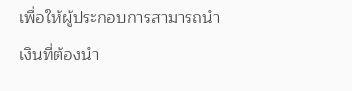เพื่อให้ผู้ประกอบการสามารถนำเงินที่ต้องนำ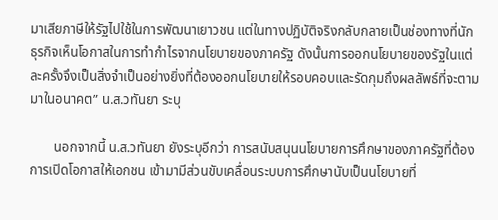มาเสียภาษีให้รัฐไปใช้ในการพัฒนาเยาวชน แต่ในทางปฏิบัติจริงกลับกลายเป็นช่องทางที่นักธุรกิจเห็นโอกาสในการทำกำไรจากนโยบายของภาครัฐ ดังนั้นการออกนโยบายของรัฐในแต่ละครั้งจึงเป็นสิ่งจำเป็นอย่างยิ่งที่ต้องออกนโยบายให้รอบคอบและรัดกุมถึงผลลัพธ์ที่จะตามมาในอนาคต” น.ส.วทันยา ระบุ

       นอกจากนี้ น.ส.วทันยา ยังระบุอีกว่า การสนับสนุนนโยบายการศึกษาของภาครัฐที่ต้องการเปิดโอกาสให้เอกชน เข้ามามีส่วนขับเคลื่อนระบบการศึกษานับเป็นนโยบายที่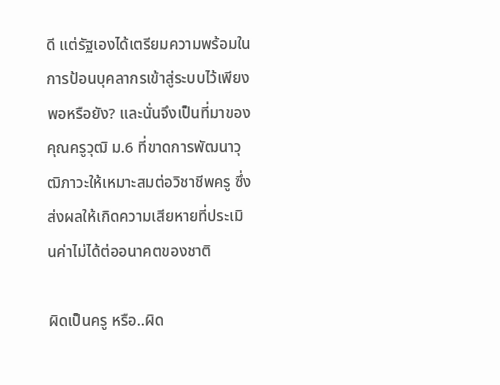ดี แต่รัฐเองได้เตรียมความพร้อมในการป้อนบุคลากรเข้าสู่ระบบไว้เพียงพอหรือยัง? และนั่นจึงเป็นที่มาของคุณครูวุฒิ ม.6 ที่ขาดการพัฒนาวุฒิภาวะให้เหมาะสมต่อวิชาชีพครู ซึ่งส่งผลให้เกิดความเสียหายที่ประเมินค่าไม่ได้ต่ออนาคตของชาติ

ผิดเป็นครู หรือ..ผิด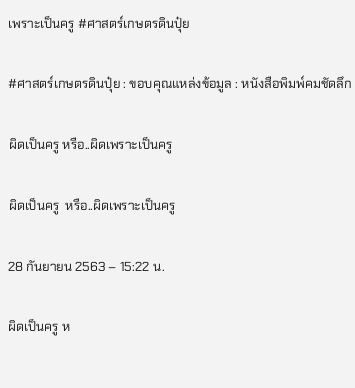เพราะเป็นครู #ศาสตร์เกษตรดินปุ๋ย

#ศาสตร์เกษตรดินปุ๋ย : ขอบคุณแหล่งข้อมูล : หนังสือพิมพ์คมชัดลึก

ผิดเป็นครู หรือ..ผิดเพราะเป็นครู

ผิดเป็นครู  หรือ..ผิดเพราะเป็นครู

28 กันยายน 2563 – 15:22 น.

ผิดเป็นครู ห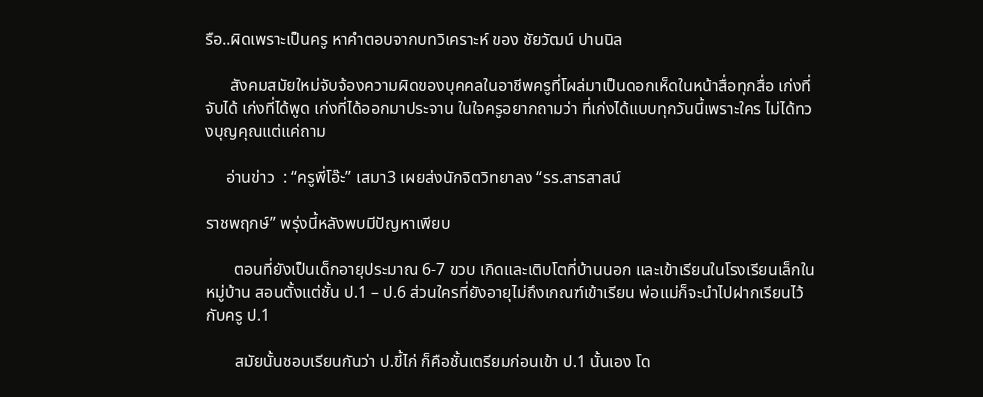รือ..ผิดเพราะเป็นครู หาคำตอบจากบทวิเคราะห์ ของ ชัยวัฒน์ ปานนิล

      สังคมสมัยใหม่จับจ้องความผิดของบุคคลในอาชีพครูที่โผล่มาเป็นดอกเห็ดในหน้าสื่อทุกสื่อ เก่งที่จับได้ เก่งที่ได้พูด เก่งที่ได้ออกมาประจาน ในใจครูอยากถามว่า ที่เก่งได้แบบทุกวันนี้เพราะใคร ไม่ได้ทวงบุญคุณแต่แค่ถาม

     อ่านข่าว  : “ครูพี่โอ๊ะ” เสมา3 เผยส่งนักจิตวิทยาลง “รร.สารสาสน์

ราชพฤกษ์” พรุ่งนี้หลังพบมีปัญหาเพียบ

       ตอนที่ยังเป็นเด็กอายุประมาณ 6-7 ขวบ เกิดและเติบโตที่บ้านนอก และเข้าเรียนในโรงเรียนเล็กในหมู่บ้าน สอนตั้งแต่ชั้น ป.1 – ป.6 ส่วนใครที่ยังอายุไม่ถึงเกณฑ์เข้าเรียน พ่อแม่ก็จะนำไปฝากเรียนไว้กับครู ป.1

       สมัยนั้นชอบเรียนกันว่า ป.ขี้ไก่ ก็คือชั้นเตรียมก่อนเข้า ป.1 นั้นเอง โด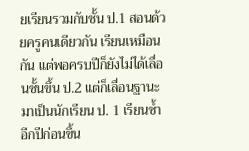ยเรียนรวมกับชั้น ป.1 สอนด้วยครูคนเดียวกัน เรียนเหมือนกัน แต่พอครบปีก็ยังไม่ได้เลื่อนชั้นขึ้น ป.2 แต่ก็เลื่อนฐานะมาเป็นนักเรียน ป. 1 เรียนซ้ำอีกปีก่อนขึ้น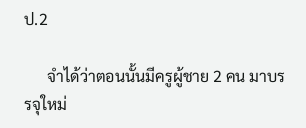ป.2

      จำได้ว่าตอนนั้นมีครูผู้ชาย 2 คน มาบรรจุใหม่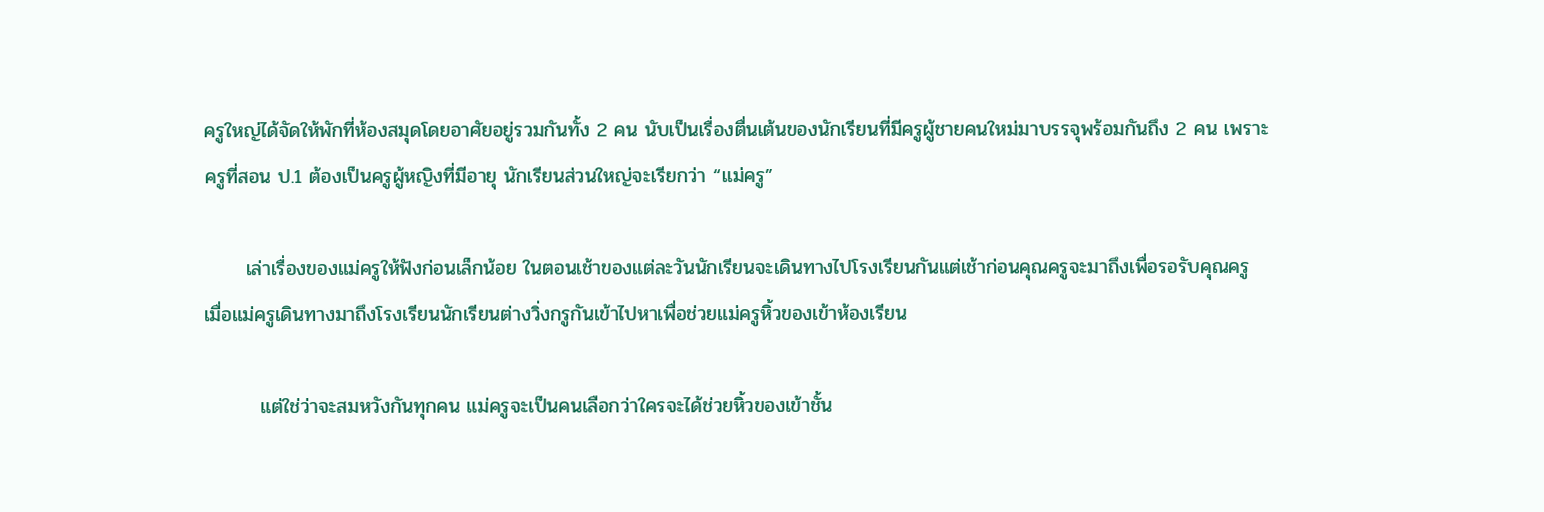ครูใหญ่ได้จัดให้พักที่ห้องสมุดโดยอาศัยอยู่รวมกันทั้ง 2 คน นับเป็นเรื่องตื่นเต้นของนักเรียนที่มีครูผู้ชายคนใหม่มาบรรจุพร้อมกันถึง 2 คน เพราะครูที่สอน ป.1 ต้องเป็นครูผู้หญิงที่มีอายุ นักเรียนส่วนใหญ่จะเรียกว่า “แม่ครู”

      เล่าเรื่องของแม่ครูให้ฟังก่อนเล็กน้อย ในตอนเช้าของแต่ละวันนักเรียนจะเดินทางไปโรงเรียนกันแต่เช้าก่อนคุณครูจะมาถึงเพื่อรอรับคุณครู เมื่อแม่ครูเดินทางมาถึงโรงเรียนนักเรียนต่างวิ่งกรูกันเข้าไปหาเพื่อช่วยแม่ครูหิ้วของเข้าห้องเรียน

        แต่ใช่ว่าจะสมหวังกันทุกคน แม่ครูจะเป็นคนเลือกว่าใครจะได้ช่วยหิ้วของเข้าชั้น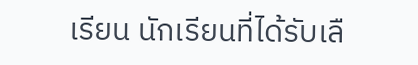เรียน นักเรียนที่ได้รับเลื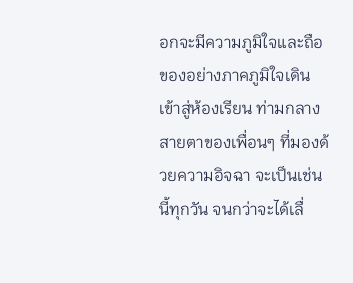อกจะมีความภูมิใจและถือของอย่างภาคภูมิใจเดินเข้าสู่ห้องเรียน ท่ามกลางสายตาของเพื่อนๆ ที่มองด้วยความอิจฉา จะเป็นเช่นนี้ทุกวัน จนกว่าจะได้เลื่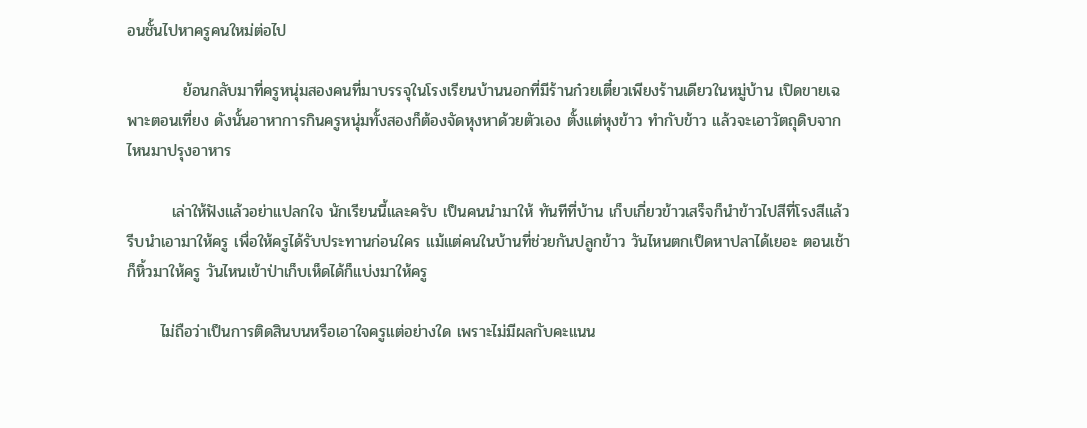อนชั้นไปหาครูคนใหม่ต่อไป

          ย้อนกลับมาที่ครูหนุ่มสองคนที่มาบรรจุในโรงเรียนบ้านนอกที่มีร้านก๋วยเตี๋ยวเพียงร้านเดียวในหมู่บ้าน เปิดขายเฉพาะตอนเที่ยง ดังนั้นอาหาการกินครูหนุ่มทั้งสองก็ต้องจัดหุงหาด้วยตัวเอง ตั้งแต่หุงข้าว ทำกับข้าว แล้วจะเอาวัตถุดิบจากไหนมาปรุงอาหาร

        เล่าให้ฟังแล้วอย่าแปลกใจ นักเรียนนี้และครับ เป็นคนนำมาให้ ทันทีที่บ้าน เก็บเกี่ยวข้าวเสร็จก็นำข้าวไปสีที่โรงสีแล้วรีบนำเอามาให้ครู เพื่อให้ครูได้รับประทานก่อนใคร แม้แต่คนในบ้านที่ช่วยกันปลูกข้าว วันไหนตกเป็ดหาปลาได้เยอะ ตอนเช้าก็หิ้วมาให้ครู วันไหนเข้าป่าเก็บเห็ดได้ก็แบ่งมาให้ครู

      ไม่ถือว่าเป็นการติดสินบนหรือเอาใจครูแต่อย่างใด เพราะไม่มีผลกับคะแนน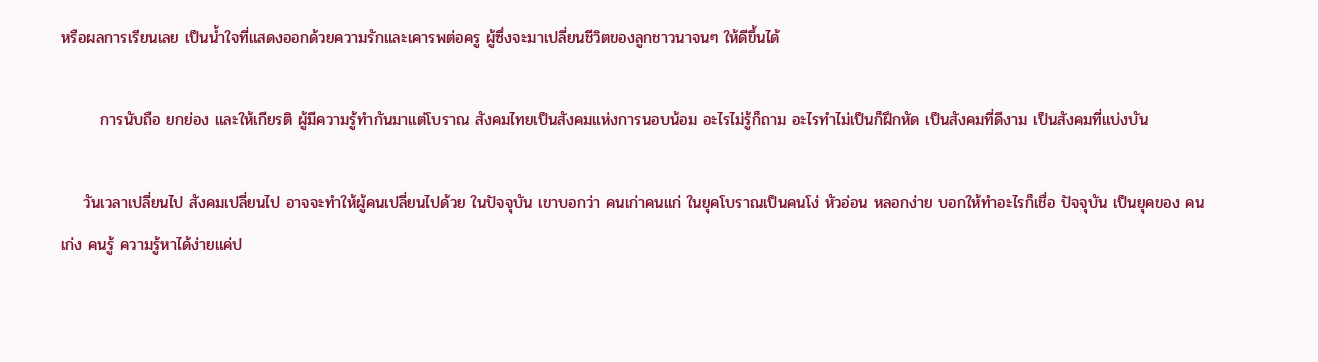หรือผลการเรียนเลย เป็นน้ำใจที่แสดงออกด้วยความรักและเคารพต่อครู ผู้ซึ่งจะมาเปลี่ยนชีวิตของลูกชาวนาจนๆ ให้ดีขึ้นได้

       การนับถือ ยกย่อง และให้เกียรติ ผู้มีความรู้ทำกันมาแต่โบราณ สังคมไทยเป็นสังคมแห่งการนอบน้อม อะไรไม่รู้ก็ถาม อะไรทำไม่เป็นก็ฝึกหัด เป็นสังคมที่ดีงาม เป็นสังคมที่แบ่งบัน

    วันเวลาเปลี่ยนไป สังคมเปลี่ยนไป อาจจะทำให้ผู้คนเปลี่ยนไปด้วย ในปัจจุบัน เขาบอกว่า คนเก่าคนแก่ ในยุคโบราณเป็นคนโง่ หัวอ่อน หลอกง่าย บอกให้ทำอะไรก็เชื่อ ปัจจุบัน เป็นยุคของ คนเก่ง คนรู้ ความรู้หาได้ง่ายแค่ป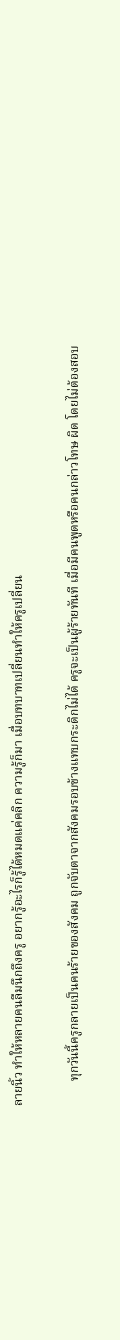ลายนิ้ว ทำให้หลายคนลืมนึกถึงครู อยากรู้อะไรก็รู้ได้หมดแค่คลิก ความรู้ก็มา เมื่อบทบาทเปลี่ยนทำให้ครูเปลี่ยน

        ทุกวันนี้ครูกลายเป็นคนร้ายของสังคม ถูกจับตาจากสังคมรอบข้างแทบกระดิกไม่ได้ ครูจะเป็นผู้ร้ายทันที เมื่อมีคนพูดหรือคนกล่าวโทษ ผิด โดยไม่ต้องสอบ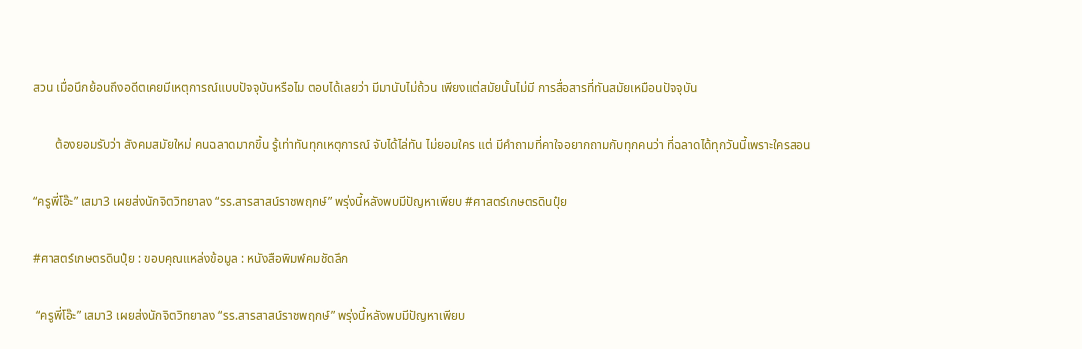สวน เมื่อนึกย้อนถึงอดีตเคยมีเหตุการณ์แบบปัจจุบันหรือไม ตอบได้เลยว่า มีมานับไม่ถ้วน เพียงแต่สมัยนั้นไม่มี การสื่อสารที่ทันสมัยเหมือนปัจจุบัน

       ต้องยอมรับว่า สังคมสมัยใหม่ คนฉลาดมากขึ้น รู้เท่าทันทุกเหตุการณ์ จับได้ไล่ทัน ไม่ยอมใคร แต่ มีคำถามที่คาใจอยากถามกับทุกคนว่า ที่ฉลาดได้ทุกวันนี้เพราะใครสอน

“ครูพี่โอ๊ะ” เสมา3 เผยส่งนักจิตวิทยาลง “รร.สารสาสน์ราชพฤกษ์” พรุ่งนี้หลังพบมีปัญหาเพียบ #ศาสตร์เกษตรดินปุ๋ย

#ศาสตร์เกษตรดินปุ๋ย : ขอบคุณแหล่งข้อมูล : หนังสือพิมพ์คมชัดลึก

 “ครูพี่โอ๊ะ” เสมา3 เผยส่งนักจิตวิทยาลง “รร.สารสาสน์ราชพฤกษ์” พรุ่งนี้หลังพบมีปัญหาเพียบ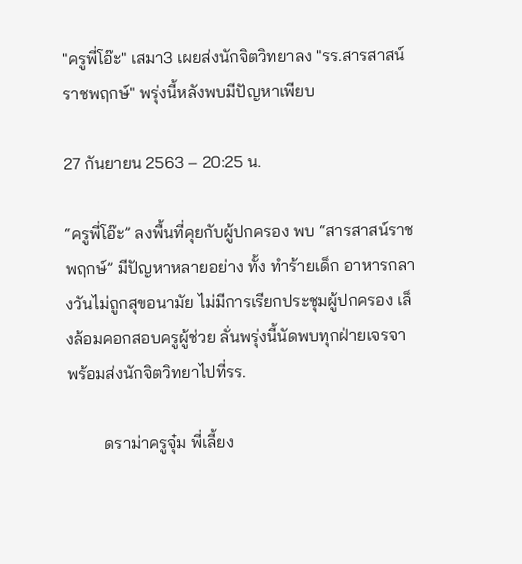"ครูพี่โอ๊ะ" เสมา3 เผยส่งนักจิตวิทยาลง "รร.สารสาสน์ราชพฤกษ์" พรุ่งนี้หลังพบมีปัญหาเพียบ

27 กันยายน 2563 – 20:25 น.

“ครูพี่โอ๊ะ” ลงพื้นที่คุยกับผู้ปกครอง พบ “สารสาสน์ราชพฤกษ์” มีปัญหาหลายอย่าง ทั้ง ทำร้ายเด็ก อาหารกลางวันไม่ถูกสุขอนามัย ไม่มีการเรียกประชุมผู้ปกครอง เล็งล้อมคอกสอบครูผู้ช่วย ลั่นพรุ่งนี้นัดพบทุกฝ่ายเจรจา พร้อมส่งนักจิตวิทยาไปที่รร.

         ดราม่าครูจุ๋ม พี่เลี้ยง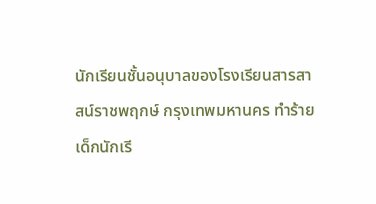นักเรียนชั้นอนุบาลของโรงเรียนสารสาสน์ราชพฤกษ์ กรุงเทพมหานคร ทำร้ายเด็กนักเรี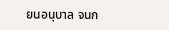ยนอนุบาล จนก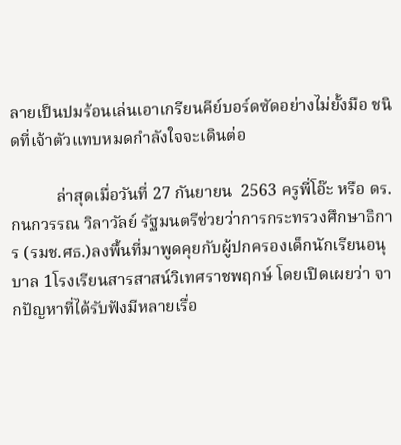ลายเป็นปมร้อนเล่นเอาเกรียนคีย์บอร์ดซัดอย่างไม่ยั้งมือ ชนิดที่เจ้าตัวแทบหมดกำลังใจจะเดินต่อ

           ล่าสุดเมื่อวันที่ 27 กันยายน  2563 ครูพี่โอ๊ะ หรือ ดร.กนกวรรณ วิลาวัลย์ รัฐมนตรีช่วยว่าการกระทรวงศึกษาธิการ (รมช.ศธ.)ลงพื้นที่มาพูดคุยกับผู้ปกครองเด็กนักเรียนอนุบาล 1โรงเรียนสารสาสน์วิเทศราชพฤกษ์ โดยเปิดเผยว่า จากปัญหาที่ได้รับฟังมีหลายเรื่อ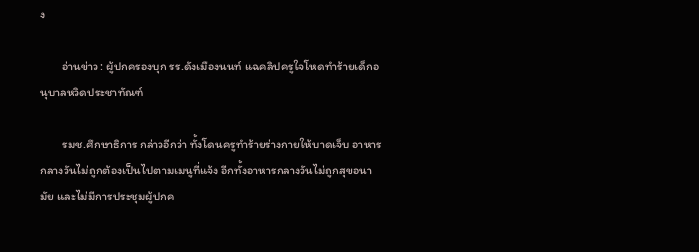ง

        อ่านข่าว : ผู้ปกครองบุก รร.ดังเมืองนนท์ แฉคลิปครูใจโหดทำร้ายเด็กอนุบาลหวิดประชาทัณฑ์

        รมช.ศึกษาธิการ กล่าวอีกว่า ทั้งโดนครูทำร้ายร่างกายให้บาดเจ็บ อาหารกลางวันไม่ถูกต้องเป็นไปตามเมนูที่แจ้ง อีกทั้งอาหารกลางวันไม่ถูกสุขอนามัย และไม่มีการประชุมผู้ปกค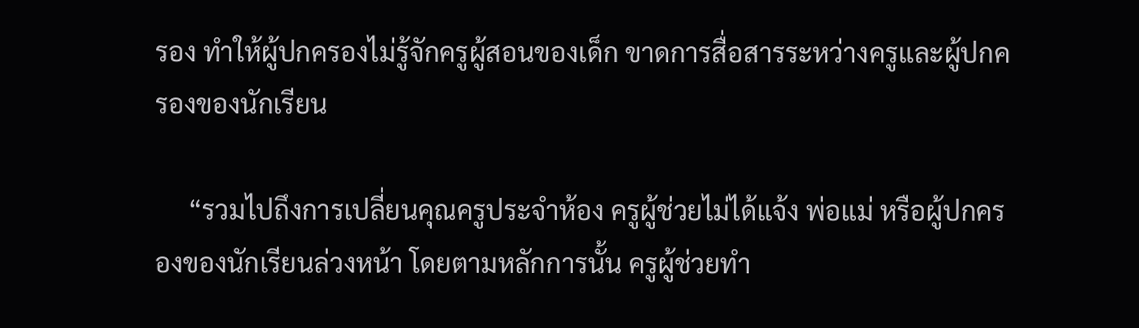รอง ทำให้ผู้ปกครองไม่รู้จักครูผู้สอนของเด็ก ขาดการสื่อสารระหว่างครูและผู้ปกครองของนักเรียน

     “รวมไปถึงการเปลี่ยนคุณครูประจำห้อง ครูผู้ช่วยไม่ได้แจ้ง พ่อแม่ หรือผู้ปกครองของนักเรียนล่วงหน้า โดยตามหลักการนั้น ครูผู้ช่วยทำ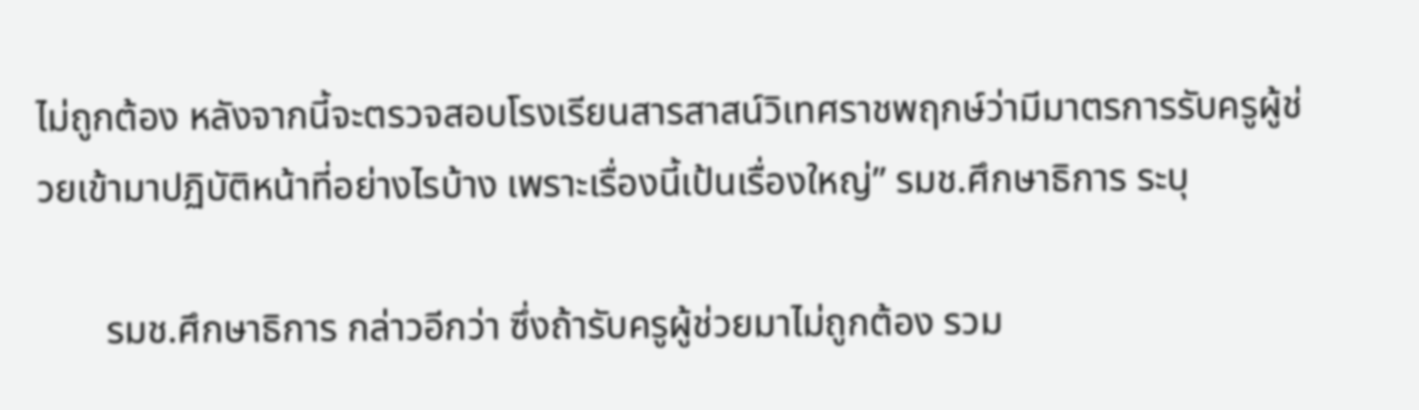ไม่ถูกต้อง หลังจากนี้จะตรวจสอบโรงเรียนสารสาสน์วิเทศราชพฤกษ์ว่ามีมาตรการรับครูผู้ช่วยเข้ามาปฏิบัติหน้าที่อย่างไรบ้าง เพราะเรื่องนี้เป้นเรื่องใหญ่” รมช.ศึกษาธิการ ระบุ

       รมช.ศึกษาธิการ กล่าวอีกว่า ซึ่งถ้ารับครูผู้ช่วยมาไม่ถูกต้อง รวม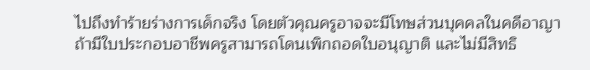ไปถึงทำร้ายร่างการเด็กจริง โดยตัวคุณครูอาจจะมีโทษส่วนบุคคลในคดีอาญา ถ้ามีใบประกอบอาชีพครูสามารถโดนเพิกถอดใบอนุญาติ และไม่มีสิทธิ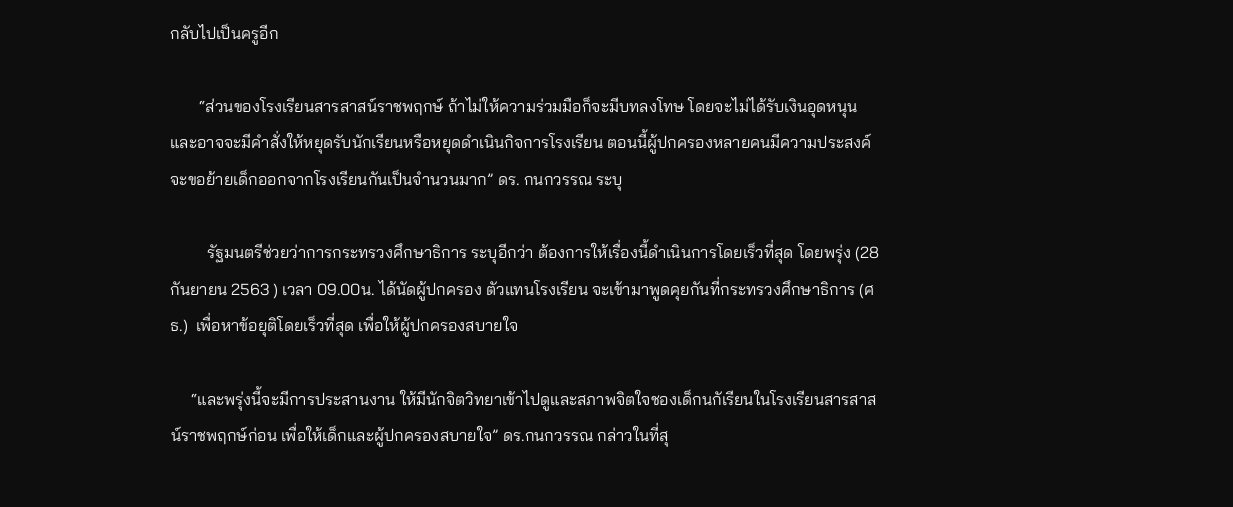กลับไปเป็นครูอีก

       “ส่วนของโรงเรียนสารสาสน์ราชพฤกษ์ ถ้าไม่ให้ความร่วมมือก็จะมีบทลงโทษ โดยจะไม่ได้รับเงินอุดหนุน และอาจจะมีคำสั่งให้หยุดรับนักเรียนหรือหยุดดำเนินกิจการโรงเรียน ตอนนี้ผู้ปกครองหลายคนมีความประสงค์จะขอย้ายเด็กออกจากโรงเรียนกันเป็นจำนวนมาก” ดร. กนกวรรณ ระบุ

         รัฐมนตรีช่วยว่าการกระทรวงศึกษาธิการ ระบุอีกว่า ต้องการให้เรื่องนี้ดำเนินการโดยเร็วที่สุด โดยพรุ่ง (28 กันยายน 2563 ) เวลา 09.00น. ได้นัดผู้ปกครอง ตัวแทนโรงเรียน จะเข้ามาพูดคุยกันที่กระทรวงศึกษาธิการ (ศธ.)  เพื่อหาข้อยุติโดยเร็วที่สุด เพื่อให้ผู้ปกครองสบายใจ

     “และพรุ่งนี้จะมีการประสานงาน ให้มีนักจิตวิทยาเข้าไปดูและสภาพจิตใจชองเด็กนกัเรียนในโรงเรียนสารสาสน์ราชพฤกษ์ก่อน เพื่อให้เด็กและผู้ปกครองสบายใจ” ดร.กนกวรรณ กล่าวในที่สุ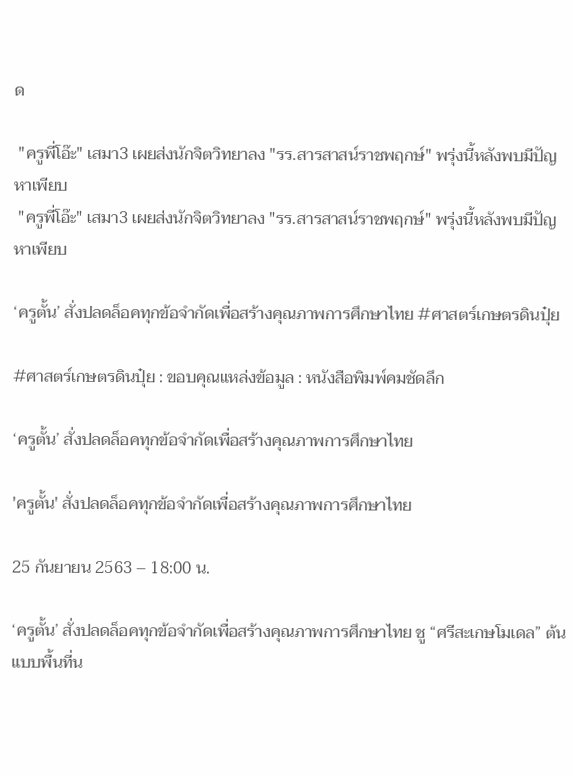ด

 "ครูพี่โอ๊ะ" เสมา3 เผยส่งนักจิตวิทยาลง "รร.สารสาสน์ราชพฤกษ์" พรุ่งนี้หลังพบมีปัญหาเพียบ
 "ครูพี่โอ๊ะ" เสมา3 เผยส่งนักจิตวิทยาลง "รร.สารสาสน์ราชพฤกษ์" พรุ่งนี้หลังพบมีปัญหาเพียบ

‘ครูตั้น’ สั่งปลดล็อคทุกข้อจำกัดเพื่อสร้างคุณภาพการศึกษาไทย #ศาสตร์เกษตรดินปุ๋ย

#ศาสตร์เกษตรดินปุ๋ย : ขอบคุณแหล่งข้อมูล : หนังสือพิมพ์คมชัดลึก

‘ครูตั้น’ สั่งปลดล็อคทุกข้อจำกัดเพื่อสร้างคุณภาพการศึกษาไทย

'ครูตั้น' สั่งปลดล็อคทุกข้อจำกัดเพื่อสร้างคุณภาพการศึกษาไทย

25 กันยายน 2563 – 18:00 น.

‘ครูตั้น’ สั่งปลดล็อคทุกข้อจำกัดเพื่อสร้างคุณภาพการศึกษาไทย ชู “ศรีสะเกษโมเดล” ต้นแบบพื้นที่น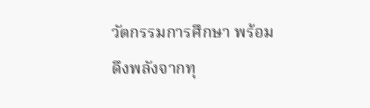วัตกรรมการศึกษา พร้อมดึงพลังจากทุ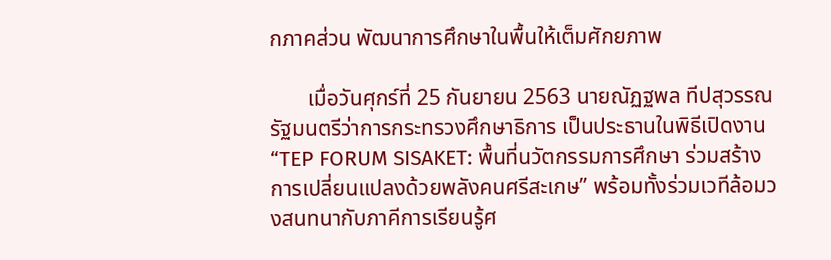กภาคส่วน พัฒนาการศึกษาในพื้นให้เต็มศักยภาพ

       เมื่อวันศุกร์ที่ 25 กันยายน 2563 นายณัฏฐพล ทีปสุวรรณ รัฐมนตรีว่าการกระทรวงศึกษาธิการ เป็นประธานในพิธีเปิดงาน “TEP FORUM SISAKET: พื้นที่นวัตกรรมการศึกษา ร่วมสร้างการเปลี่ยนแปลงด้วยพลังคนศรีสะเกษ” พร้อมทั้งร่วมเวทีล้อมวงสนทนากับภาคีการเรียนรู้ศ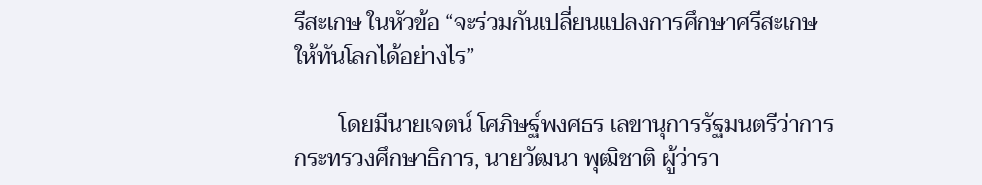รีสะเกษ ในหัวข้อ “จะร่วมกันเปลี่ยนแปลงการศึกษาศรีสะเกษให้ทันโลกได้อย่างไร”

        โดยมีนายเจตน์ โศภิษฐ์พงศธร เลขานุการรัฐมนตรีว่าการกระทรวงศึกษาธิการ, นายวัฒนา พุฒิชาติ ผู้ว่ารา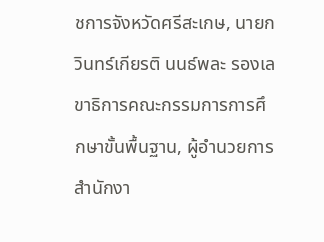ชการจังหวัดศรีสะเกษ, นายกวินทร์เกียรติ นนธ์พละ รองเลขาธิการคณะกรรมการการศึกษาขั้นพื้นฐาน, ผู้อำนวยการสำนักงา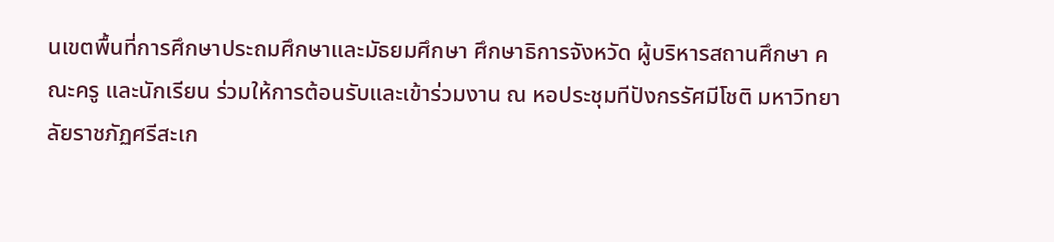นเขตพื้นที่การศึกษาประถมศึกษาและมัธยมศึกษา ศึกษาธิการจังหวัด ผู้บริหารสถานศึกษา คณะครู และนักเรียน ร่วมให้การต้อนรับและเข้าร่วมงาน ณ หอประชุมทีปังกรรัศมีโชติ มหาวิทยาลัยราชภัฏศรีสะเก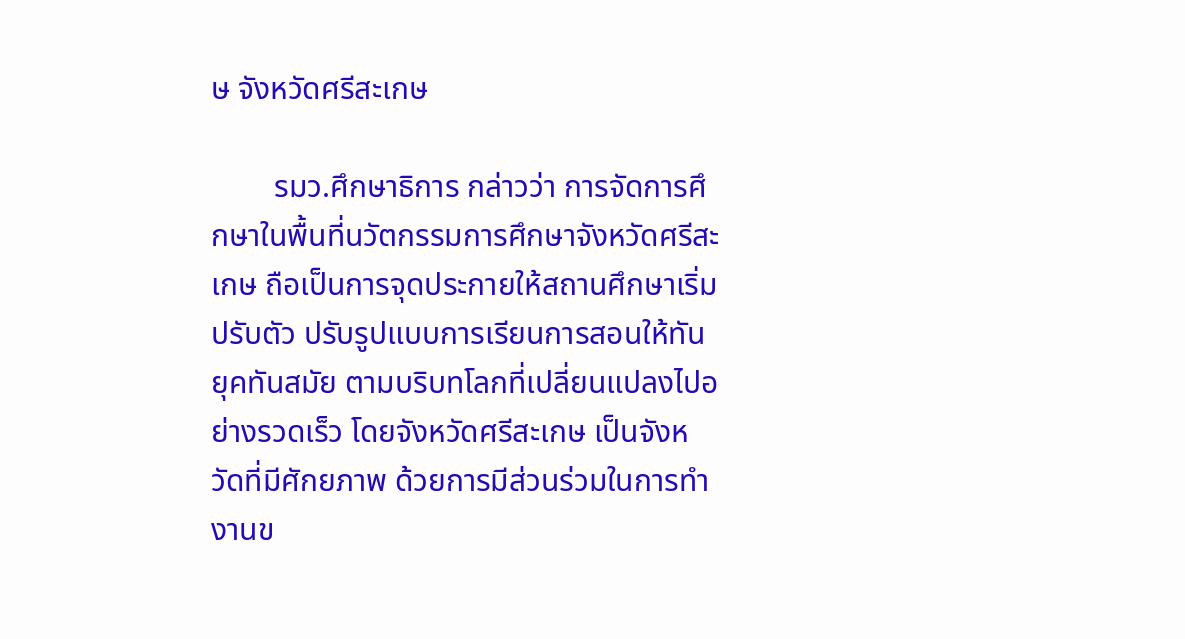ษ จังหวัดศรีสะเกษ

        รมว.ศึกษาธิการ กล่าวว่า การจัดการศึกษาในพื้นที่นวัตกรรมการศึกษาจังหวัดศรีสะเกษ ถือเป็นการจุดประกายให้สถานศึกษาเริ่มปรับตัว ปรับรูปแบบการเรียนการสอนให้ทันยุคทันสมัย ตามบริบทโลกที่เปลี่ยนแปลงไปอย่างรวดเร็ว โดยจังหวัดศรีสะเกษ เป็นจังหวัดที่มีศักยภาพ ด้วยการมีส่วนร่วมในการทำงานข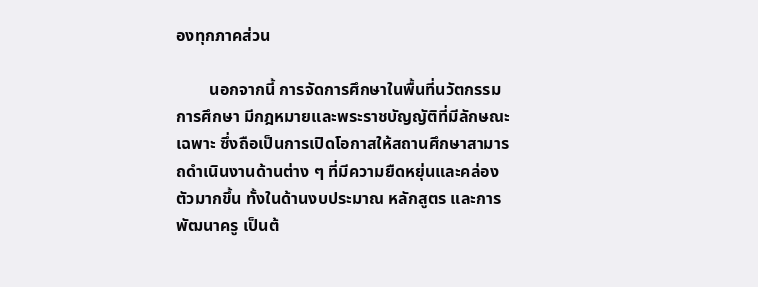องทุกภาคส่วน

        นอกจากนี้ การจัดการศึกษาในพื้นที่นวัตกรรมการศึกษา มีกฎหมายและพระราชบัญญัติที่มีลักษณะเฉพาะ ซึ่งถือเป็นการเปิดโอกาสให้สถานศึกษาสามารถดำเนินงานด้านต่าง ๆ ที่มีความยืดหยุ่นและคล่องตัวมากขึ้น ทั้งในด้านงบประมาณ หลักสูตร และการพัฒนาครู เป็นต้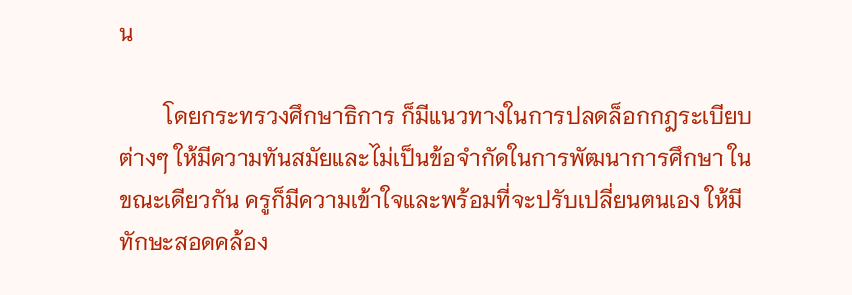น

        โดยกระทรวงศึกษาธิการ ก็มีแนวทางในการปลดล็อกกฎระเบียบต่างๆ ให้มีความทันสมัยและไม่เป็นข้อจำกัดในการพัฒนาการศึกษา ในขณะเดียวกัน ครูก็มีความเข้าใจและพร้อมที่จะปรับเปลี่ยนตนเอง ให้มีทักษะสอดคล้อง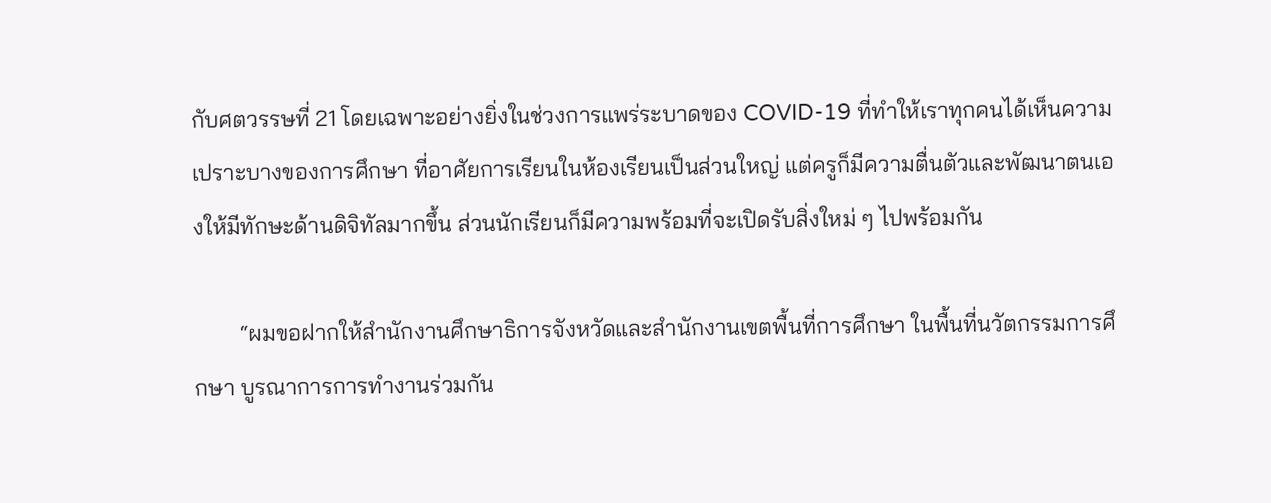กับศตวรรษที่ 21 โดยเฉพาะอย่างยิ่งในช่วงการแพร่ระบาดของ COVID-19 ที่ทำให้เราทุกคนได้เห็นความเปราะบางของการศึกษา ที่อาศัยการเรียนในห้องเรียนเป็นส่วนใหญ่ แต่ครูก็มีความตื่นตัวและพัฒนาตนเองให้มีทักษะด้านดิจิทัลมากขึ้น ส่วนนักเรียนก็มีความพร้อมที่จะเปิดรับสิ่งใหม่ ๆ ไปพร้อมกัน

        “ผมขอฝากให้สำนักงานศึกษาธิการจังหวัดและสำนักงานเขตพื้นที่การศึกษา ในพื้นที่นวัตกรรมการศึกษา บูรณาการการทำงานร่วมกัน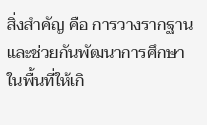สิ่งสำคัญ คือ การวางรากฐานและช่วยกันพัฒนาการศึกษาในพื้นที่ให้เกิ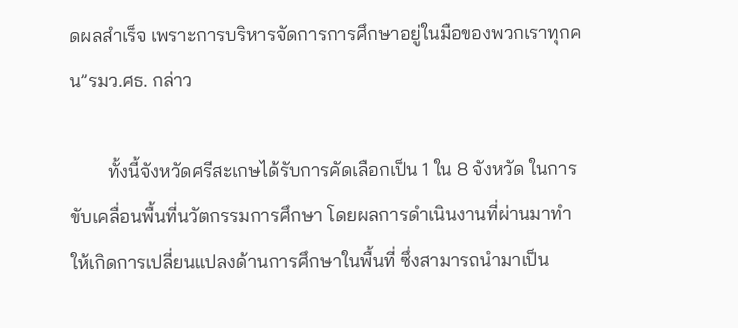ดผลสำเร็จ เพราะการบริหารจัดการการศึกษาอยู่ในมือของพวกเราทุกคน”รมว.ศธ. กล่าว

        ทั้งนี้จังหวัดศรีสะเกษได้รับการคัดเลือกเป็น 1 ใน 8 จังหวัด ในการขับเคลื่อนพื้นที่นวัตกรรมการศึกษา โดยผลการดำเนินงานที่ผ่านมาทำให้เกิดการเปลี่ยนแปลงด้านการศึกษาในพื้นที่ ซึ่งสามารถนำมาเป็น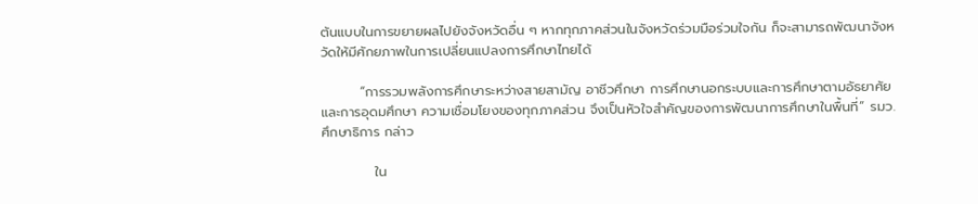ต้นแบบในการขยายผลไปยังจังหวัดอื่น ๆ หากทุกภาคส่วนในจังหวัดร่วมมือร่วมใจกัน ก็จะสามารถพัฒนาจังหวัดให้มีศักยภาพในการเปลี่ยนแปลงการศึกษาไทยได้

        “การรวมพลังการศึกษาระหว่างสายสามัญ อาชีวศึกษา การศึกษานอกระบบและการศึกษาตามอัธยาศัย และการอุดมศึกษา ความเชื่อมโยงของทุกภาคส่วน จึงเป็นหัวใจสำคัญของการพัฒนาการศึกษาในพื้นที่” รมว.ศึกษาธิการ กล่าว

           ใน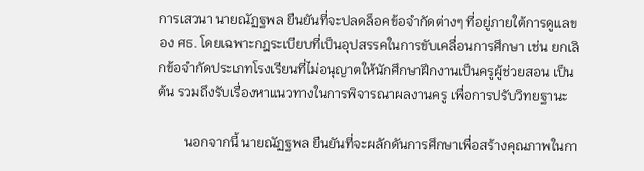การเสวนา นายณัฏฐพล ยืนยันที่จะปลดล็อคข้อจำกัดต่างๆ ที่อยู่ภายใต้การดูแลของ ศธ. โดยเฉพาะกฎระเบียบที่เป็นอุปสรรคในการขับเคลื่อนการศึกษา เช่น ยกเลิกข้อจำกัดประเภทโรงเรียนที่ไม่อนุญาตให้นักศึกษาฝึกงานเป็นครูผู้ช่วยสอน เป็นต้น รวมถึงรับเรื่องหาแนวทางในการพิจารณาผลงานครู เพื่อการปรับวิทยฐานะ

        นอกจากนี้ นายณัฏฐพล ยืนยันที่จะผลักดันการศึกษาเพื่อสร้างคุณภาพในกา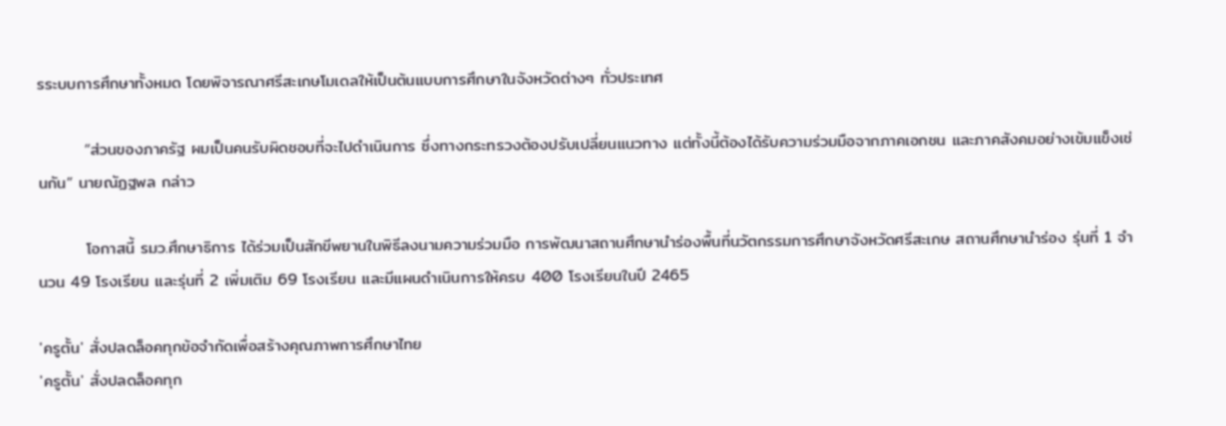รระบบการศึกษาทั้งหมด โดยพิจารณาศรีสะเกษโมเดลให้เป็นต้นแบบการศึกษาในจังหวัดต่างๆ ทั่วประเทศ

        “ส่วนของภาครัฐ ผมเป็นคนรับผิดชอบที่จะไปดำเนินการ ซึ่งทางกระทรวงต้องปรับเปลี่ยนแนวทาง แต่ทั้งนี้ต้องได้รับความร่วมมือจากภาคเอกชน และภาคสังคมอย่างเข้มแข็งเช่นกัน” นายณัฏฐพล กล่าว

        โอกาสนี้ รมว.ศึกษาธิการ ได้ร่วมเป็นสักขีพยานในพิธีลงนามความร่วมมือ การพัฒนาสถานศึกษานำร่องพื้นที่นวัตกรรมการศึกษาจังหวัดศรีสะเกษ สถานศึกษานำร่อง รุ่นที่ 1 จำนวน 49 โรงเรียน และรุ่นที่ 2 เพิ่มเติม 69 โรงเรียน และมีแผนดำเนินการให้ครบ 400 โรงเรียนในปี 2465

'ครูตั้น' สั่งปลดล็อคทุกข้อจำกัดเพื่อสร้างคุณภาพการศึกษาไทย
'ครูตั้น' สั่งปลดล็อคทุก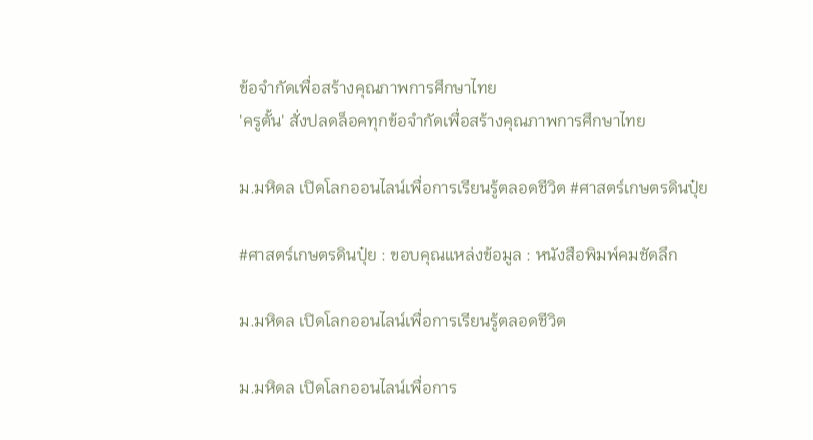ข้อจำกัดเพื่อสร้างคุณภาพการศึกษาไทย
'ครูตั้น' สั่งปลดล็อคทุกข้อจำกัดเพื่อสร้างคุณภาพการศึกษาไทย

ม.มหิดล เปิดโลกออนไลน์เพื่อการเรียนรู้ตลอดชีวิต #ศาสตร์เกษตรดินปุ๋ย

#ศาสตร์เกษตรดินปุ๋ย : ขอบคุณแหล่งข้อมูล : หนังสือพิมพ์คมชัดลึก

ม.มหิดล เปิดโลกออนไลน์เพื่อการเรียนรู้ตลอดชีวิต

ม.มหิดล เปิดโลกออนไลน์เพื่อการ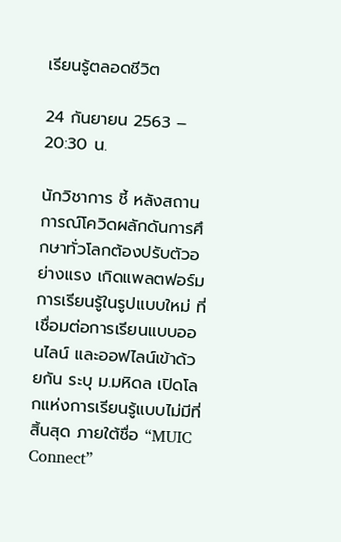เรียนรู้ตลอดชีวิต

24 กันยายน 2563 – 20:30 น.

นักวิชาการ ชี้ หลังสถานการณ์โควิดผลักดันการศึกษาทั่วโลกต้องปรับตัวอย่างแรง เกิดแพลตฟอร์มการเรียนรู้ในรูปแบบใหม่ ที่เชื่อมต่อการเรียนแบบออนไลน์ และออฟไลน์เข้าด้วยกัน ระบุ ม.มหิดล เปิดโลกแห่งการเรียนรู้แบบไม่มีที่สิ้นสุด ภายใต้ชื่อ “MUIC Connect”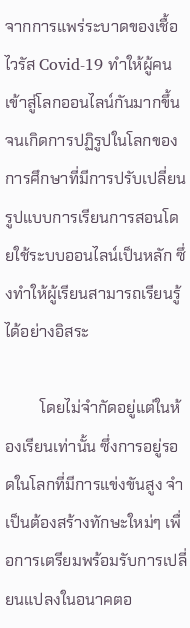จากการแพร่ระบาดของเชื้อไวรัส Covid-19 ทำให้ผู้คนเข้าสู่โลกออนไลน์กันมากขึ้น จนเกิดการปฏิรูปในโลกของการศึกษาที่มีการปรับเปลี่ยนรูปแบบการเรียนการสอนโดยใช้ระบบออนไลน์เป็นหลัก ซึ่งทำให้ผู้เรียนสามารถเรียนรู้ได้อย่างอิสระ

         โดยไม่จำกัดอยู่แต่ในห้องเรียนเท่านั้น ซึ่งการอยู่รอดในโลกที่มีการแข่งขันสูง จำเป็นต้องสร้างทักษะใหม่ๆ เพื่อการเตรียมพร้อมรับการเปลี่ยนแปลงในอนาคตอ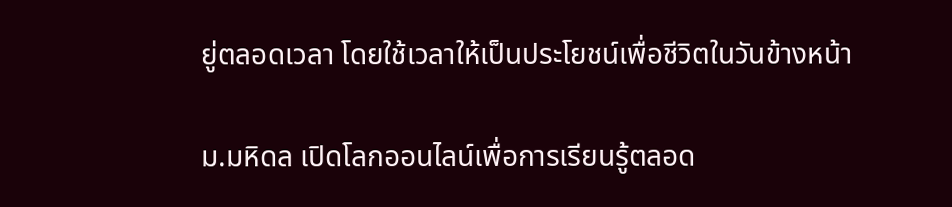ยู่ตลอดเวลา โดยใช้เวลาให้เป็นประโยชน์เพื่อชีวิตในวันข้างหน้า

ม.มหิดล เปิดโลกออนไลน์เพื่อการเรียนรู้ตลอด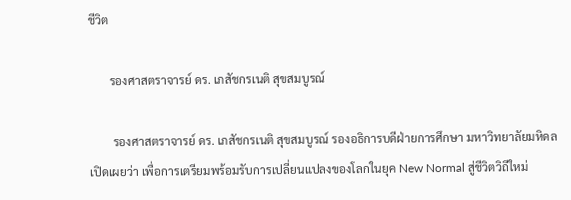ชีวิต

       รองศาสตราจารย์ ดร. เภสัชกรเนติ สุขสมบูรณ์

        รองศาสตราจารย์ ดร. เภสัชกรเนติ สุขสมบูรณ์ รองอธิการบดีฝ่ายการศึกษา มหาวิทยาลัยมหิดล เปิดเผยว่า เพื่อการเตรียมพร้อมรับการเปลี่ยนแปลงของโลกในยุค New Normal สู่ชีวิตวิถีใหม่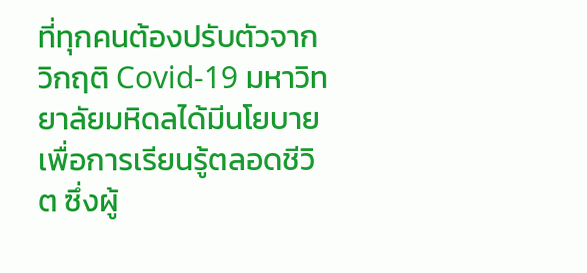ที่ทุกคนต้องปรับตัวจากวิกฤติ Covid-19 มหาวิทยาลัยมหิดลได้มีนโยบายเพื่อการเรียนรู้ตลอดชีวิต ซึ่งผู้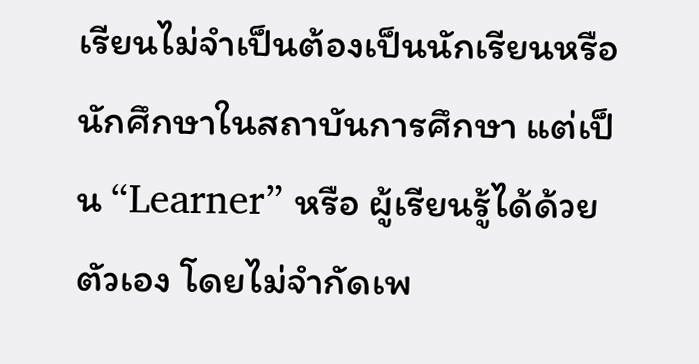เรียนไม่จำเป็นต้องเป็นนักเรียนหรือนักศึกษาในสถาบันการศึกษา แต่เป็น “Learner” หรือ ผู้เรียนรู้ได้ด้วยตัวเอง โดยไม่จำกัดเพ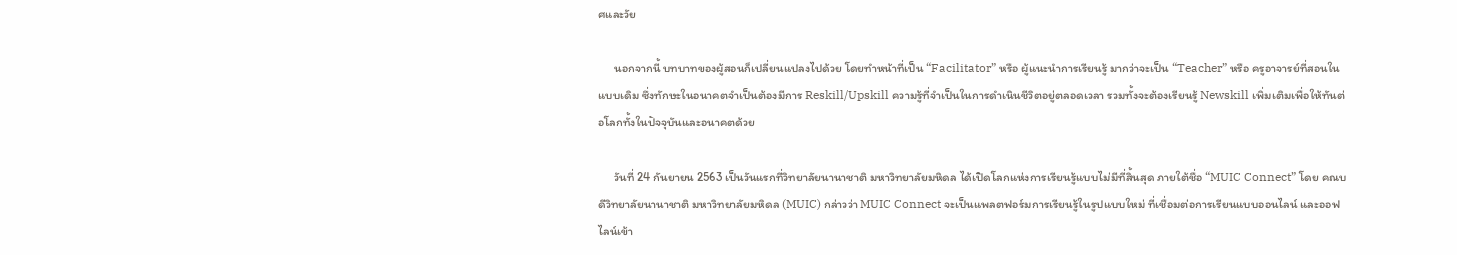ศและวัย

      นอกจากนี้ บทบาทของผู้สอนก็เปลี่ยนแปลงไปด้วย โดยทำหน้าที่เป็น “Facilitator” หรือ ผู้แนะนำการเรียนรู้ มากว่าจะเป็น “Teacher” หรือ ครูอาจารย์ที่สอนในแบบเดิม ซึ่งทักษะในอนาคตจำเป็นต้องมีการ Reskill/Upskill ความรู้ที่จำเป็นในการดำเนินชีวิตอยู่ตลอดเวลา รวมทั้งจะต้องเรียนรู้ Newskill เพิ่มเติมเพื่อให้ทันต่อโลกทั้งในปัจจุบันและอนาคตด้วย

      วันที่ 24 กันยายน 2563 เป็นวันแรกที่วิทยาลัยนานาชาติ มหาวิทยาลัยมหิดล ได้เปิดโลกแห่งการเรียนรู้แบบไม่มีที่สิ้นสุด ภายใต้ชื่อ “MUIC Connect” โดย คณบดีวิทยาลัยนานาชาติ มหาวิทยาลัยมหิดล (MUIC) กล่าวว่า MUIC Connect จะเป็นแพลตฟอร์มการเรียนรู้ในรูปแบบใหม่ ที่เชื่อมต่อการเรียนแบบออนไลน์ และออฟไลน์เข้า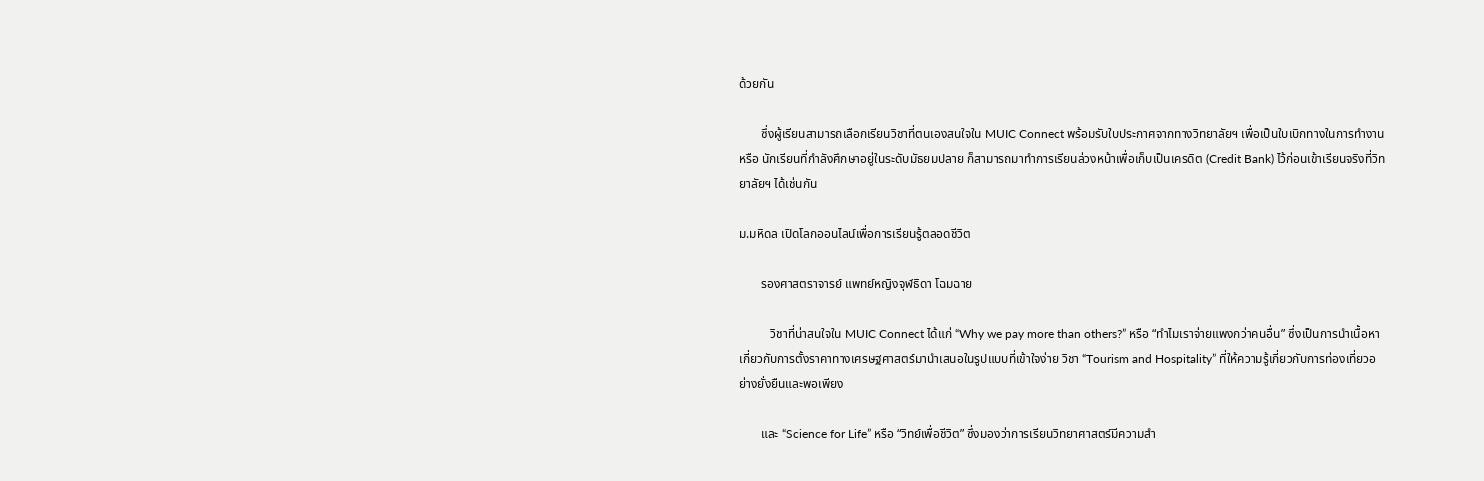ด้วยกัน

       ซึ่งผู้เรียนสามารถเลือกเรียนวิชาที่ตนเองสนใจใน MUIC Connect พร้อมรับใบประกาศจากทางวิทยาลัยฯ เพื่อเป็นใบเบิกทางในการทำงาน หรือ นักเรียนที่กำลังศึกษาอยู่ในระดับมัธยมปลาย ก็สามารถมาทำการเรียนล่วงหน้าเพื่อเก็บเป็นเครดิต (Credit Bank) ไว้ก่อนเข้าเรียนจริงที่วิทยาลัยฯ ได้เช่นกัน

ม.มหิดล เปิดโลกออนไลน์เพื่อการเรียนรู้ตลอดชีวิต

       รองศาสตราจารย์ แพทย์หญิงจุฬธิดา โฉมฉาย

          วิชาที่น่าสนใจใน MUIC Connect ได้แก่ “Why we pay more than others?” หรือ “ทำไมเราจ่ายแพงกว่าคนอื่น” ซึ่งเป็นการนำเนื้อหาเกี่ยวกับการตั้งราคาทางเศรษฐศาสตร์มานำเสนอในรูปแบบที่เข้าใจง่าย วิชา “Tourism and Hospitality” ที่ให้ความรู้เกี่ยวกับการท่องเที่ยวอย่างยั่งยืนและพอเพียง

       และ “Science for Life” หรือ “วิทย์เพื่อชีวิต” ซึ่งมองว่าการเรียนวิทยาศาสตร์มีความสำ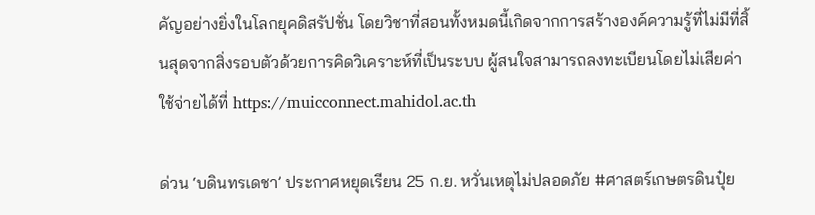คัญอย่างยิ่งในโลกยุคดิสรัปชั่น โดยวิชาที่สอนทั้งหมดนี้เกิดจากการสร้างองค์ความรู้ที่ไม่มีที่สิ้นสุดจากสิ่งรอบตัวด้วยการคิดวิเคราะห์ที่เป็นระบบ ผู้สนใจสามารถลงทะเบียนโดยไม่เสียค่าใช้จ่ายได้ที่ https://muicconnect.mahidol.ac.th

ด่วน ‘บดินทรเดชา’ ประกาศหยุดเรียน 25 ก.ย. หวั่นเหตุไม่ปลอดภัย #ศาสตร์เกษตรดินปุ๋ย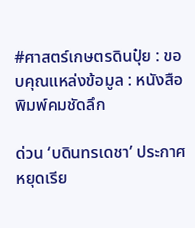#ศาสตร์เกษตรดินปุ๋ย : ขอบคุณแหล่งข้อมูล : หนังสือพิมพ์คมชัดลึก

ด่วน ‘บดินทรเดชา’ ประกาศหยุดเรีย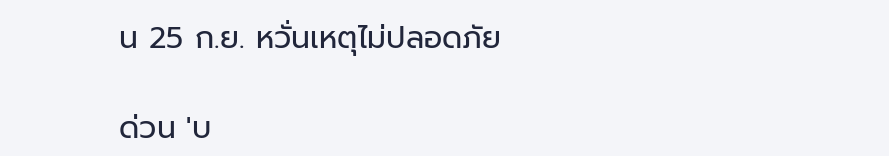น 25 ก.ย. หวั่นเหตุไม่ปลอดภัย

ด่วน 'บ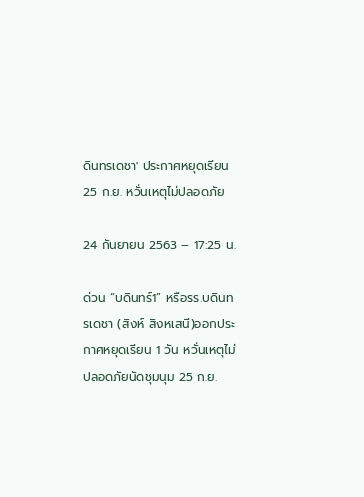ดินทรเดชา' ประกาศหยุดเรียน 25 ก.ย. หวั่นเหตุไม่ปลอดภัย

24 กันยายน 2563 – 17:25 น.

ด่วน “บดินทร์1” หรือรร.บดินทรเดชา (สิงห์ สิงหเสนี)ออกประกาศหยุดเรียน 1 วัน หวั่นเหตุไม่ปลอดภัยนัดชุมนุม 25 ก.ย.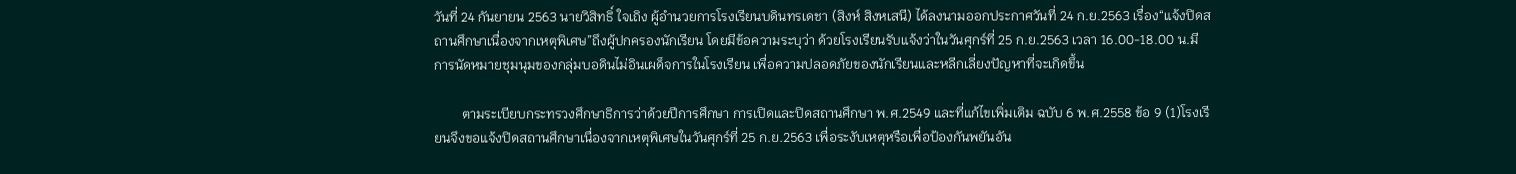วันที่ 24 กันยายน 2563 นายวิสิทธิ์ ใจเถิง ผู้อำนวยการโรงเรียนบดินทรเดชา (สิงห์ สิงหเสนี) ได้ลงนามออกประกาศวันที่ 24 ก.ย.2563 เรื่อง“แจ้งปิดสถานศึกษาเนื่องจากเหตุพิเศษ”ถึงผู้ปกครองนักเรียน โดยมีข้อความระบุว่า ด้วยโรงเรียนรับแจ้งว่าในวันศุกร์ที่ 25 ก.ย.2563 เวลา 16.00-18.00 น.มีการนัดหมายชุมนุมของกลุ่มบอดินไม่อินเผด็จการในโรงเรียน เพื่อความปลอดภัยของนักเรียนและหลีกเลี่ยงปัญหาที่จะเกิดขึ้น

        ตามระเบียบกระทรวงศึกษาธิการว่าด้วยปีการศึกษา การเปิดและปิดสถานศึกษา พ.ศ.2549 และที่แก้ไขเพิ่มเติม ฉบับ 6 พ.ศ.2558 ข้อ 9 (1)โรงเรียนจึงขอแจ้งปิดสถานศึกษาเนื่องจากเหตุพิเศษในวันศุกร์ที่ 25 ก.ย.2563 เพื่อระงับเหตุหรือเพื่อป้องกันพยันอัน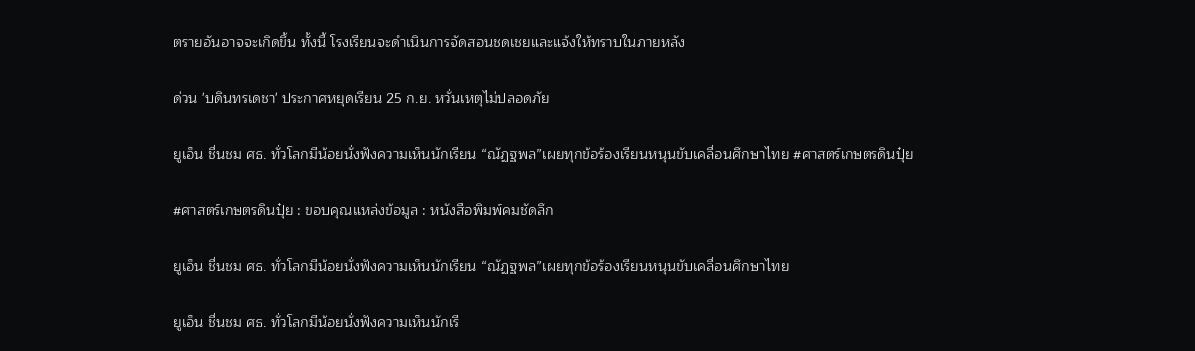ตรายอันอาจจะเกิดขึ้น ทั้งนี้ โรงเรียนจะดำเนินการจัดสอนชดเชยและแจ้งให้ทราบในภายหลัง

ด่วน 'บดินทรเดชา' ประกาศหยุดเรียน 25 ก.ย. หวั่นเหตุไม่ปลอดภัย

ยูเอ็น ชื่นชม ศธ. ทั่วโลกมีน้อยนั่งฟังความเห็นนักเรียน “ณัฏฐพล”เผยทุกข้อร้องเรียนหนุนขับเคลื่อนศึกษาไทย #ศาสตร์เกษตรดินปุ๋ย

#ศาสตร์เกษตรดินปุ๋ย : ขอบคุณแหล่งข้อมูล : หนังสือพิมพ์คมชัดลึก

ยูเอ็น ชื่นชม ศธ. ทั่วโลกมีน้อยนั่งฟังความเห็นนักเรียน “ณัฏฐพล”เผยทุกข้อร้องเรียนหนุนขับเคลื่อนศึกษาไทย

ยูเอ็น ชื่นชม ศธ. ทั่วโลกมีน้อยนั่งฟังความเห็นนักเรี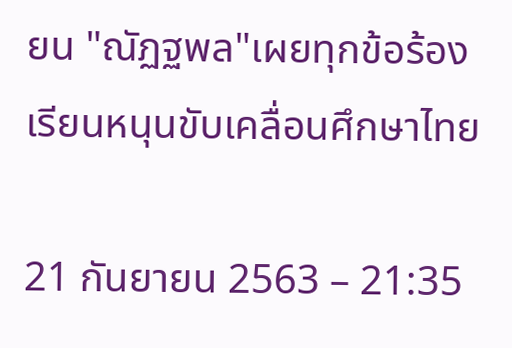ยน "ณัฏฐพล"เผยทุกข้อร้องเรียนหนุนขับเคลื่อนศึกษาไทย

21 กันยายน 2563 – 21:35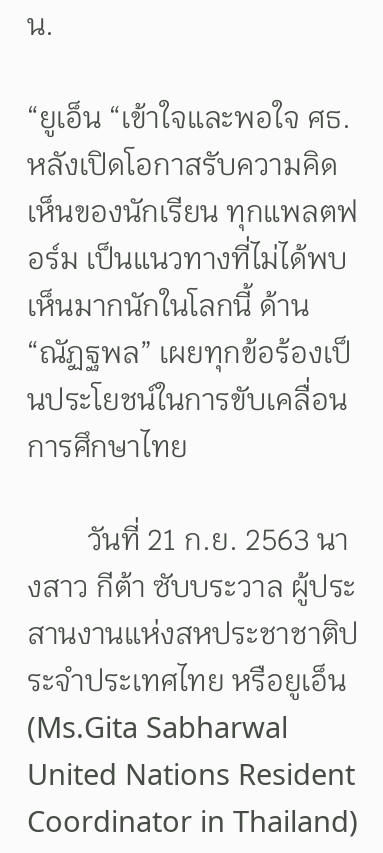น.

“ยูเอ็น “เข้าใจและพอใจ ศธ. หลังเปิดโอกาสรับความคิดเห็นของนักเรียน ทุกแพลตฟอร์ม เป็นแนวทางที่ไม่ได้พบเห็นมากนักในโลกนี้ ด้าน “ณัฏฐพล” เผยทุกข้อร้องเป็นประโยชน์ในการขับเคลื่อนการศึกษาไทย

        วันที่ 21 ก.ย. 2563 นางสาว กีต้า ซับบระวาล ผู้ประสานงานแห่งสหประชาชาติประจำประเทศไทย หรือยูเอ็น (Ms.Gita Sabharwal United Nations Resident Coordinator in Thailand)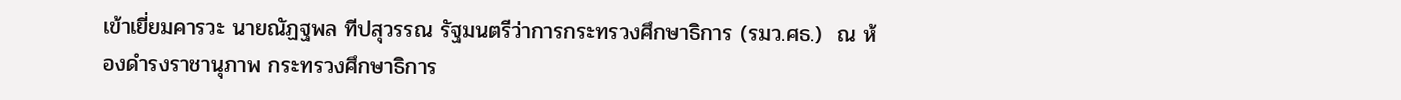เข้าเยี่ยมคารวะ นายณัฏฐพล ทีปสุวรรณ รัฐมนตรีว่าการกระทรวงศึกษาธิการ (รมว.ศธ.)  ณ ห้องดำรงราชานุภาพ กระทรวงศึกษาธิการ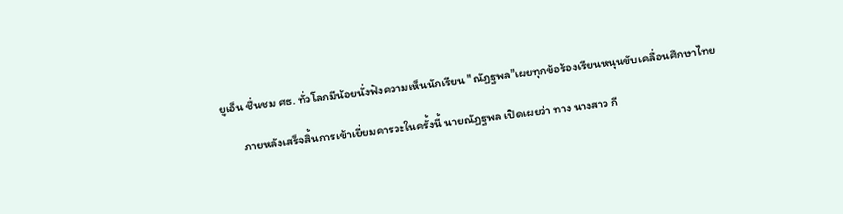ยูเอ็น ชื่นชม ศธ. ทั่วโลกมีน้อยนั่งฟังความเห็นนักเรียน "ณัฏฐพล"เผยทุกข้อร้องเรียนหนุนขับเคลื่อนศึกษาไทย

        ภายหลังเสร็จสิ้นการเข้าเยี่ยมคารวะในครั้งนี้ นายณัฏฐพล เปิดเผยว่า ทาง นางสาว กี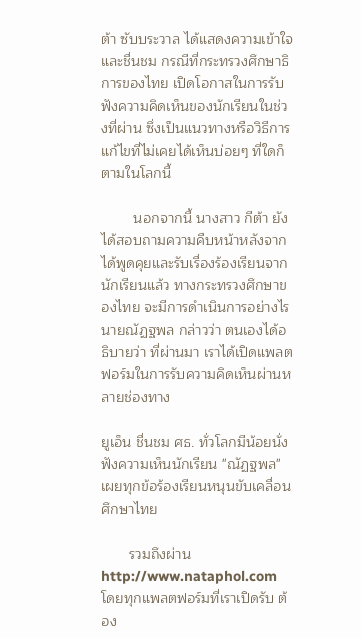ต้า ซับบระวาล ได้แสดงความเข้าใจ และชื่นชม กรณีที่กระทรวงศึกษาธิการของไทย เปิดโอกาสในการรับฟังความคิดเห็นของนักเรียนในช่วงที่ผ่าน ซึ่งเป็นแนวทางหรือวิธีการแก้ไขที่ไม่เคยได้เห็นบ่อยๆ ที่ใดก็ตามในโลกนี้

        นอกจากนี้ นางสาว กีต้า ยังได้สอบถามความคืบหน้าหลังจากได้พูดคุยและรับเรื่องร้องเรียนจากนักเรียนแล้ว ทางกระทรวงศึกษาของไทย จะมีการดำเนินการอย่างไร นายณัฏฐพล กล่าวว่า ตนเองได้อธิบายว่า ที่ผ่านมา เราได้เปิดแพลตฟอร์มในการรับความคิดเห็นผ่านหลายช่องทาง

ยูเอ็น ชื่นชม ศธ. ทั่วโลกมีน้อยนั่งฟังความเห็นนักเรียน "ณัฏฐพล"เผยทุกข้อร้องเรียนหนุนขับเคลื่อนศึกษาไทย

       รวมถึงผ่าน http://www.nataphol.com โดยทุกแพลตฟอร์มที่เราเปิดรับ ต้อง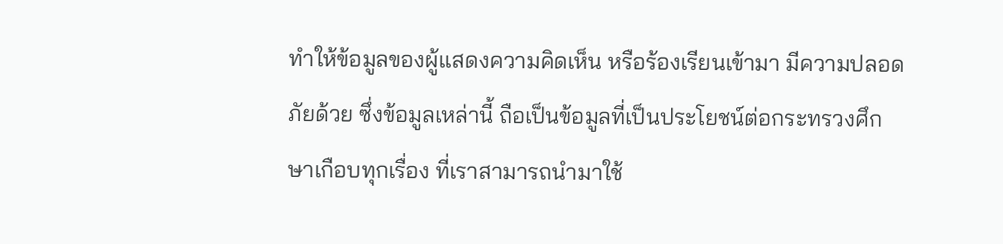ทำให้ข้อมูลของผู้แสดงความคิดเห็น หรือร้องเรียนเข้ามา มีความปลอดภัยด้วย ซึ่งข้อมูลเหล่านี้ ถือเป็นข้อมูลที่เป็นประโยชน์ต่อกระทรวงศึกษาเกือบทุกเรื่อง ที่เราสามารถนำมาใช้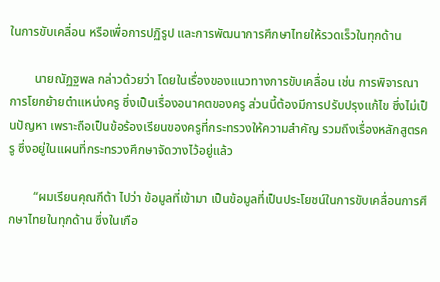ในการขับเคลื่อน หรือเพื่อการปฏิรูป และการพัฒนาการศึกษาไทยให้รวดเร็วในทุกด้าน

        นายณัฏฐพล กล่าวด้วยว่า โดยในเรื่องของแนวทางการขับเคลื่อน เช่น การพิจารณาการโยกย้ายตำแหน่งครู ซึ่งเป็นเรื่องอนาคตของครู ส่วนนี้ต้องมีการปรับปรุงแก้ไข ซึ่งไม่เป็นปัญหา เพราะถือเป็นข้อร้องเรียนของครูที่กระทรวงให้ความสำคัญ รวมถึงเรื่องหลักสูตรครู ซึ่งอยู่ในแผนที่กระทรวงศึกษาจัดวางไว้อยู่แล้ว

        “ผมเรียนคุณกีต้า ไปว่า ข้อมูลที่เข้ามา เป็นข้อมูลที่เป็นประโยชน์ในการขับเคลื่อนการศึกษาไทยในทุกด้าน ซึ่งในเกือ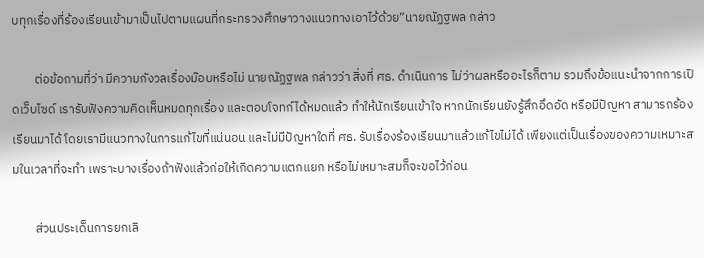บทุกเรื่องที่ร้องเรียนเข้ามาเป็นไปตามแผนที่กระทรวงศึกษาวางแนวทางเอาไว้ด้วย”นายณัฏฐพล กล่าว

        ต่อข้อถามที่ว่า มีความกังวลเรื่องม๊อบหรือไม่ นายณัฏฐพล กล่าวว่า สิ่งที่ ศธ. ดำเนินการ ไม่ว่าผลหรืออะไรก็ตาม รวมถึงข้อแนะนำจากการเปิดเว็บไซด์ เรารับฟังความคิดเห็นหมดทุกเรื่อง และตอบโจทก์ได้หมดแล้ว ทำให้นักเรียนเข้าใจ หากนักเรียนยังรู้สึกอึดอัด หรือมีปัญหา สามารถร้องเรียนมาได้ โดยเรามีแนวทางในการแก้ไขที่แน่นอน และไม่มีปัญหาใดที่ ศธ. รับเรื่องร้องเรียนมาแล้วแก้ไขไม่ได้ เพียงแต่เป็นเรื่องของความเหมาะสมในเวลาที่จะทำ เพราะบางเรื่องถ้าฟังแล้วก่อให้เกิดความแตกแยก หรือไม่เหมาะสมก็จะขอไว้ก่อน

        ส่วนประเด็นการยกเลิ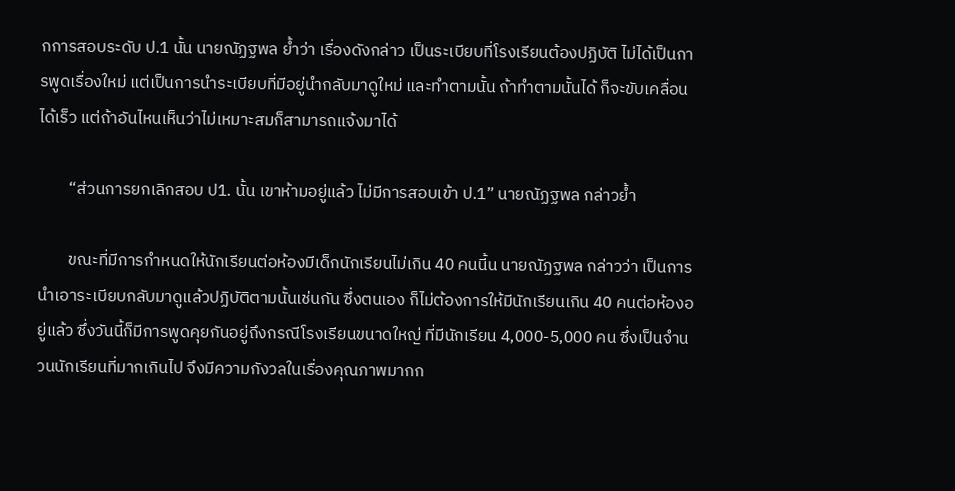กการสอบระดับ ป.1 นั้น นายณัฏฐพล ย้ำว่า เรื่องดังกล่าว เป็นระเบียบที่โรงเรียนต้องปฏิบัติ ไม่ได้เป็นการพูดเรื่องใหม่ แต่เป็นการนำระเบียบที่มีอยู่นำกลับมาดูใหม่ และทำตามนั้น ถ้าทำตามนั้นได้ ก็จะขับเคลื่อนได้เร็ว แต่ถ้าอันไหนเห็นว่าไม่เหมาะสมก็สามารถแจ้งมาได้

        “ส่วนการยกเลิกสอบ ป1. นั้น เขาห้ามอยู่แล้ว ไม่มีการสอบเข้า ป.1” นายณัฏฐพล กล่าวย้ำ

        ขณะที่มีการกำหนดให้นักเรียนต่อห้องมีเด็กนักเรียนไม่เกิน 40 คนนี้น นายณัฏฐพล กล่าวว่า เป็นการนำเอาระเบียบกลับมาดูแล้วปฏิบัติตามนั้นเช่นกัน ซึ่งตนเอง ก็ไม่ต้องการให้มีนักเรียนเกิน 40 คนต่อห้องอยู่แล้ว ซึ่งวันนี้ก็มีการพูดคุยกันอยู่ถึงกรณีโรงเรียนขนาดใหญ่ ที่มีนักเรียน 4,000-5,000 คน ซึ่งเป็นจำนวนนักเรียนที่มากเกินไป จึงมีความกังวลในเรื่องคุณภาพมากก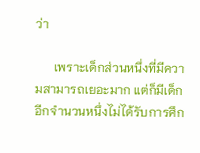ว่า

      เพราะเด็กส่วนหนึ่งที่มีความสามารถเยอะมาก แต่ก็มีเด็กอีกจำนวนหนึ่งไม่ได้รับการศึก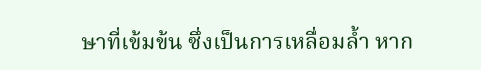ษาที่เข้มข้น ซึ่งเป็นการเหลื่อมล้ำ หาก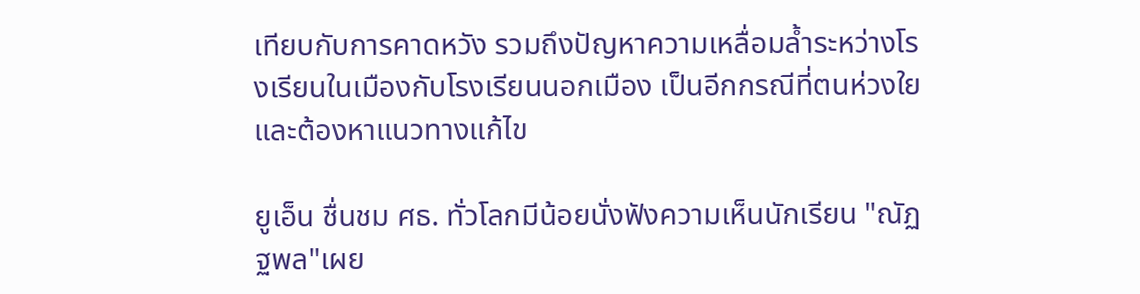เทียบกับการคาดหวัง รวมถึงปัญหาความเหลื่อมล้ำระหว่างโรงเรียนในเมืองกับโรงเรียนนอกเมือง เป็นอีกกรณีที่ตนห่วงใย และต้องหาแนวทางแก้ไข

ยูเอ็น ชื่นชม ศธ. ทั่วโลกมีน้อยนั่งฟังความเห็นนักเรียน "ณัฏฐพล"เผย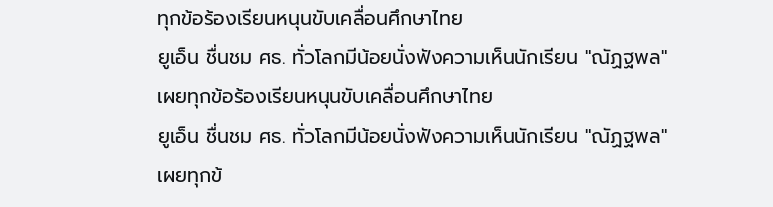ทุกข้อร้องเรียนหนุนขับเคลื่อนศึกษาไทย
ยูเอ็น ชื่นชม ศธ. ทั่วโลกมีน้อยนั่งฟังความเห็นนักเรียน "ณัฏฐพล"เผยทุกข้อร้องเรียนหนุนขับเคลื่อนศึกษาไทย
ยูเอ็น ชื่นชม ศธ. ทั่วโลกมีน้อยนั่งฟังความเห็นนักเรียน "ณัฏฐพล"เผยทุกข้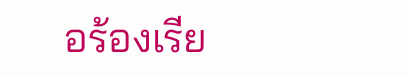อร้องเรีย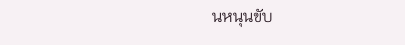นหนุนขับ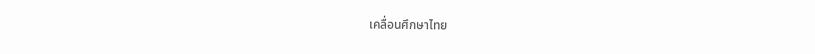เคลื่อนศึกษาไทย